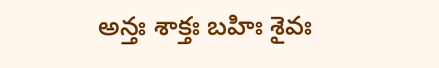అన్తః శాక్తః బహిః శైవః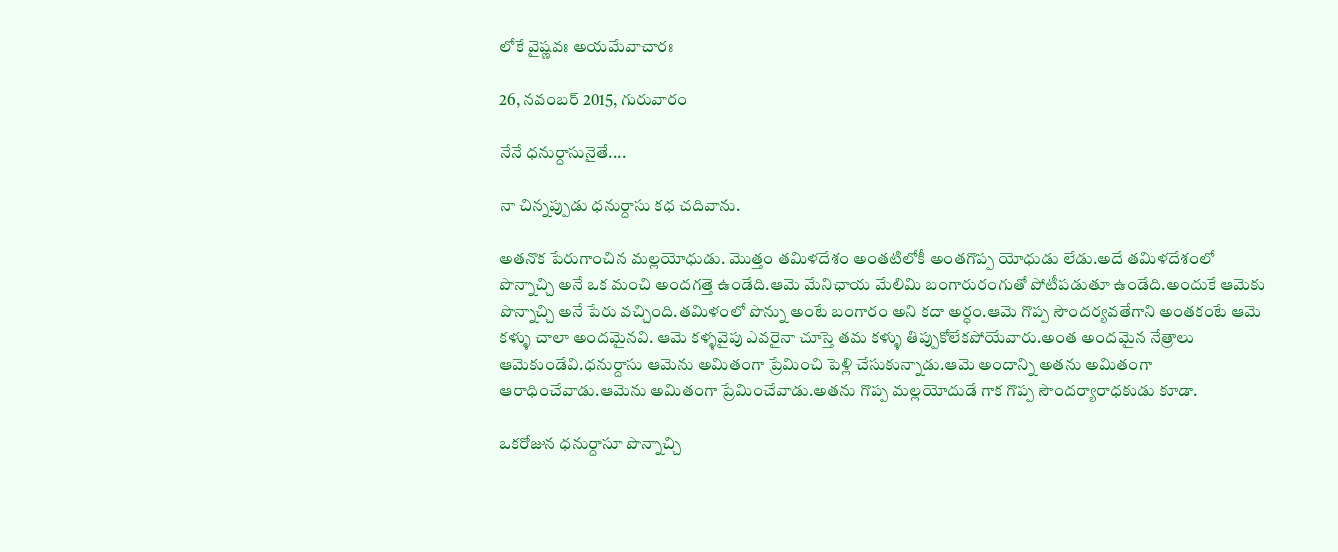లోకే వైష్ణవః అయమేవాచారః

26, నవంబర్ 2015, గురువారం

నేనే ధనుర్దాసునైతే....

నా చిన్నప్పుడు ధనుర్దాసు కధ చదివాను.

అతనొక పేరుగాంచిన మల్లయోధుడు. మొత్తం తమిళదేశం అంతటిలోకీ అంతగొప్ప యోధుడు లేడు.అదే తమిళదేశంలో పొన్నాచ్చి అనే ఒక మంచి అందగత్తె ఉండేది.ఆమె మేనిఛాయ మేలిమి బంగారురంగుతో పోటీపడుతూ ఉండేది.అందుకే ఆమెకు పొన్నాచ్చి అనే పేరు వచ్చింది.తమిళంలో పొన్ను అంటే బంగారం అని కదా అర్ధం.ఆమె గొప్ప సౌందర్యవతేగాని అంతకంటే ఆమె కళ్ళు చాలా అందమైనవి. ఆమె కళ్ళవైపు ఎవరైనా చూస్తె తమ కళ్ళు తిప్పుకోలేకపోయేవారు.అంత అందమైన నేత్రాలు ఆమెకుండేవి.ధనుర్దాసు ఆమెను అమితంగా ప్రేమించి పెళ్లి చేసుకున్నాడు.ఆమె అందాన్ని అతను అమితంగా ఆరాధించేవాడు.ఆమెను అమితంగా ప్రేమించేవాడు.అతను గొప్ప మల్లయోదుడే గాక గొప్ప సౌందర్యారాధకుడు కూడా.

ఒకరోజున ధనుర్దాసూ పొన్నాచ్చి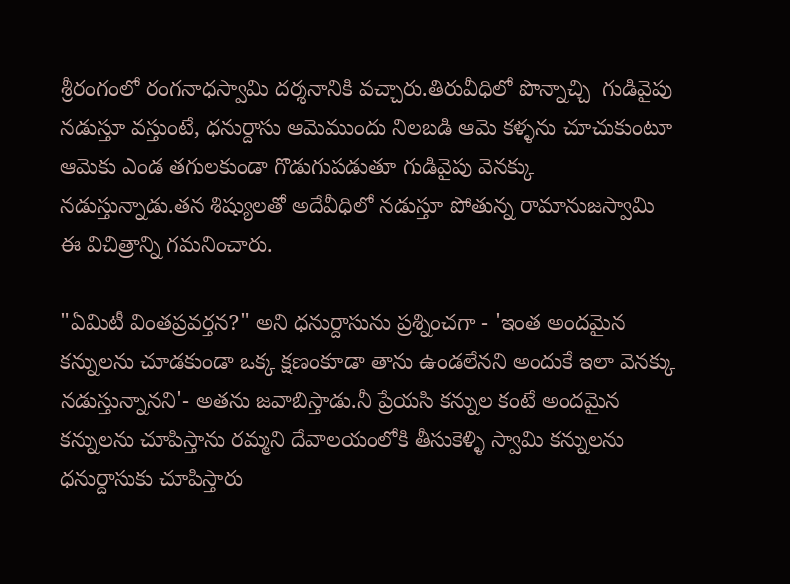శ్రీరంగంలో రంగనాధస్వామి దర్శనానికి వచ్చారు.తిరువీధిలో పొన్నాచ్చి  గుడివైపు నడుస్తూ వస్తుంటే, ధనుర్దాసు ఆమెముందు నిలబడి ఆమె కళ్ళను చూచుకుంటూ ఆమెకు ఎండ తగులకుండా గొడుగుపడుతూ గుడివైపు వెనక్కు నడుస్తున్నాడు.తన శిష్యులతో అదేవీధిలో నడుస్తూ పోతున్న రామానుజస్వామి ఈ విచిత్రాన్ని గమనించారు.

"ఏమిటీ వింతప్రవర్తన?" అని ధనుర్దాసును ప్రశ్నించగా - 'ఇంత అందమైన కన్నులను చూడకుండా ఒక్క క్షణంకూడా తాను ఉండలేనని అందుకే ఇలా వెనక్కు నడుస్తున్నానని'- అతను జవాబిస్తాడు.నీ ప్రేయసి కన్నుల కంటే అందమైన కన్నులను చూపిస్తాను రమ్మని దేవాలయంలోకి తీసుకెళ్ళి స్వామి కన్నులను ధనుర్దాసుకు చూపిస్తారు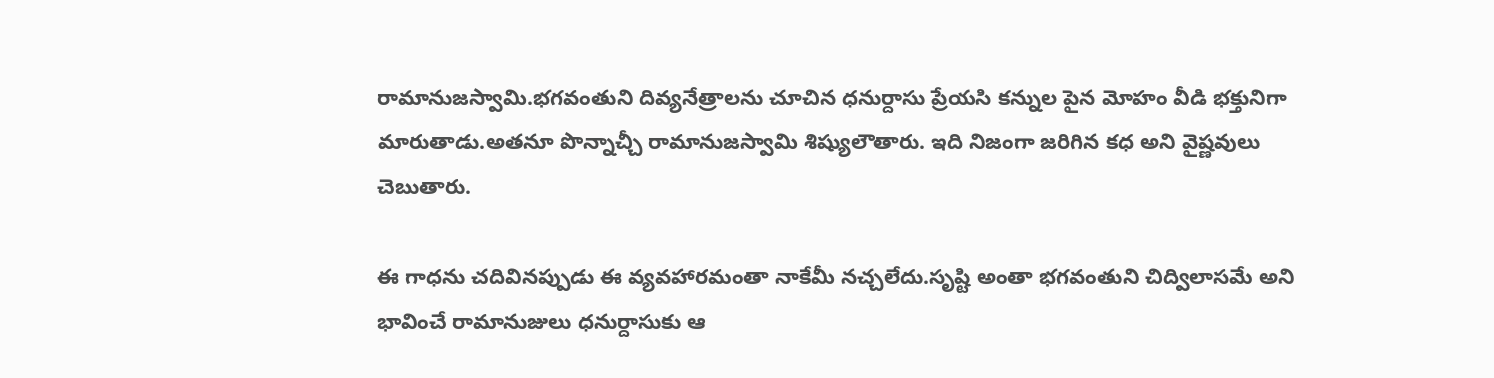రామానుజస్వామి.భగవంతుని దివ్యనేత్రాలను చూచిన ధనుర్దాసు ప్రేయసి కన్నుల పైన మోహం వీడి భక్తునిగా మారుతాడు.అతనూ పొన్నాచ్చీ రామానుజస్వామి శిష్యులౌతారు. ఇది నిజంగా జరిగిన కధ అని వైష్ణవులు చెబుతారు.

ఈ గాధను చదివినప్పుడు ఈ వ్యవహారమంతా నాకేమీ నచ్చలేదు.సృష్టి అంతా భగవంతుని చిద్విలాసమే అని భావించే రామానుజులు ధనుర్దాసుకు ఆ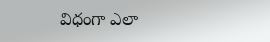విధంగా ఎలా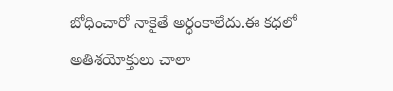బోధించారో నాకైతే అర్ధంకాలేదు.ఈ కధలో అతిశయోక్తులు చాలా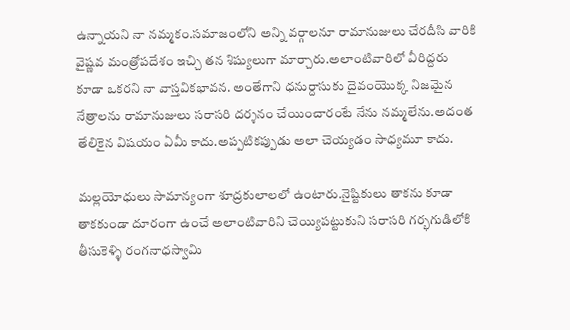ఉన్నాయని నా నమ్మకం.సమాజంలోని అన్ని వర్గాలనూ రామానుజులు చేరదీసి వారికి వైష్ణవ మంత్రోపదేశం ఇచ్చి తన శిష్యులుగా మార్చారు.అలాంటివారిలో వీరిద్దరు కూడా ఒకరని నా వాస్తవికభావన. అంతేగాని ధనుర్దాసుకు దైవంయొక్క నిజమైన నేత్రాలను రామానుజులు సరాసరి దర్శనం చేయించారంటే నేను నమ్మలేను.అదంత తేలికైన విషయం ఏమీ కాదు.అప్పటికప్పుడు అలా చెయ్యడం సాధ్యమూ కాదు.

మల్లయోధులు సామాన్యంగా శూద్రకులాలలో ఉంటారు.నైష్టికులు తాకను కూడా తాకకుండా దూరంగా ఉంచే అలాంటివారిని చెయ్యిపట్టుకుని సరాసరి గర్భగుడిలోకి తీసుకెళ్ళి రంగనాధస్వామి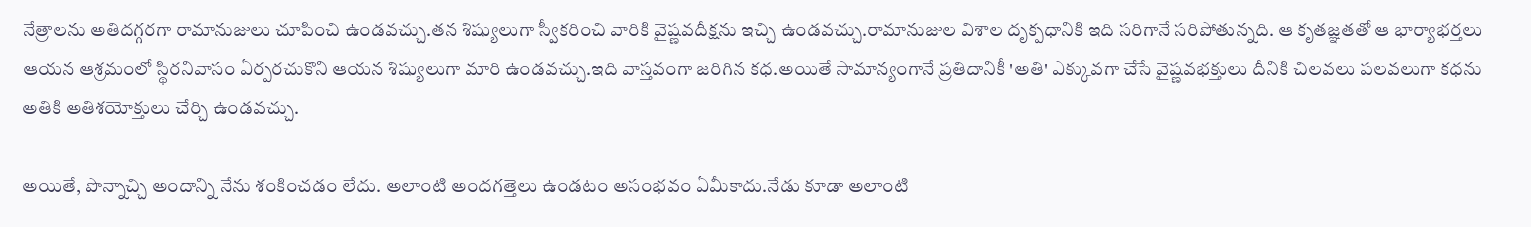నేత్రాలను అతిదగ్గరగా రామానుజులు చూపించి ఉండవచ్చు.తన శిష్యులుగా స్వీకరించి వారికి వైష్ణవదీక్షను ఇచ్చి ఉండవచ్చు.రామానుజుల విశాల దృక్పధానికి ఇది సరిగానే సరిపోతున్నది. ఆ కృతజ్ఞతతో ఆ భార్యాభర్తలు ఆయన ఆశ్రమంలో స్థిరనివాసం ఏర్పరచుకొని ఆయన శిష్యులుగా మారి ఉండవచ్చు.ఇది వాస్తవంగా జరిగిన కధ.అయితే సామాన్యంగానే ప్రతిదానికీ 'అతి' ఎక్కువగా చేసే వైష్ణవభక్తులు దీనికి చిలవలు పలవలుగా కధను అతికి అతిశయోక్తులు చేర్చి ఉండవచ్చు.

అయితే, పొన్నాచ్చి అందాన్ని నేను శంకించడం లేదు. అలాంటి అందగత్తెలు ఉండటం అసంభవం ఏమీకాదు.నేడు కూడా అలాంటి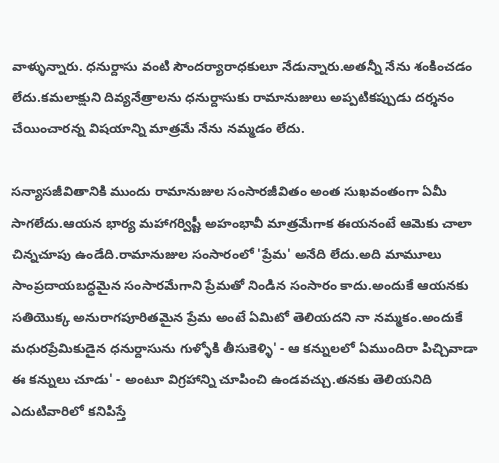వాళ్ళున్నారు. ధనుర్దాసు వంటి సౌందర్యారాధకులూ నేడున్నారు.అతన్నీ నేను శంకించడం లేదు.కమలాక్షుని దివ్యనేత్రాలను ధనుర్దాసుకు రామానుజులు అప్పటికప్పుడు దర్శనం చేయించారన్న విషయాన్ని మాత్రమే నేను నమ్మడం లేదు.

సన్యాసజీవితానికి ముందు రామానుజుల సంసారజీవితం అంత సుఖవంతంగా ఏమీ సాగలేదు.ఆయన భార్య మహాగర్విష్టీ అహంభావీ మాత్రమేగాక ఈయనంటే ఆమెకు చాలా చిన్నచూపు ఉండేది.రామానుజుల సంసారంలో 'ప్రేమ' అనేది లేదు.అది మామూలు సాంప్రదాయబద్ధమైన సంసారమేగాని ప్రేమతో నిండిన సంసారం కాదు.అందుకే ఆయనకు సతియొక్క అనురాగపూరితమైన ప్రేమ అంటే ఏమిటో తెలియదని నా నమ్మకం.అందుకే మధురప్రేమికుడైన ధనుర్దాసును గుళ్ళోకి తీసుకెళ్ళి' - ఆ కన్నులలో ఏముందిరా పిచ్చివాడా ఈ కన్నులు చూడు' - అంటూ విగ్రహాన్ని చూపించి ఉండవచ్చు.తనకు తెలియనిది ఎదుటివారిలో కనిపిస్తే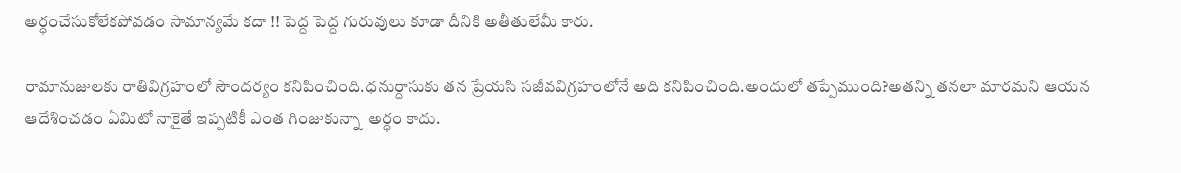అర్ధంచేసుకోలేకపోవడం సామాన్యమే కదా !! పెద్ద పెద్ద గురువులు కూడా దీనికి అతీతులేమీ కారు.

రామానుజులకు రాతివిగ్రహంలో సౌందర్యం కనిపించింది.ధనుర్దాసుకు తన ప్రేయసి సజీవవిగ్రహంలోనే అది కనిపించింది.అందులో తప్పేముంది?అతన్ని తనలా మారమని ఆయన ఆదేశించడం ఏమిటో నాకైతే ఇప్పటికీ ఎంత గింజుకున్నా  అర్ధం కాదు.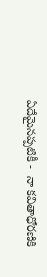ఏదేమైనప్పటికీ -  నా కవితాధోరణికి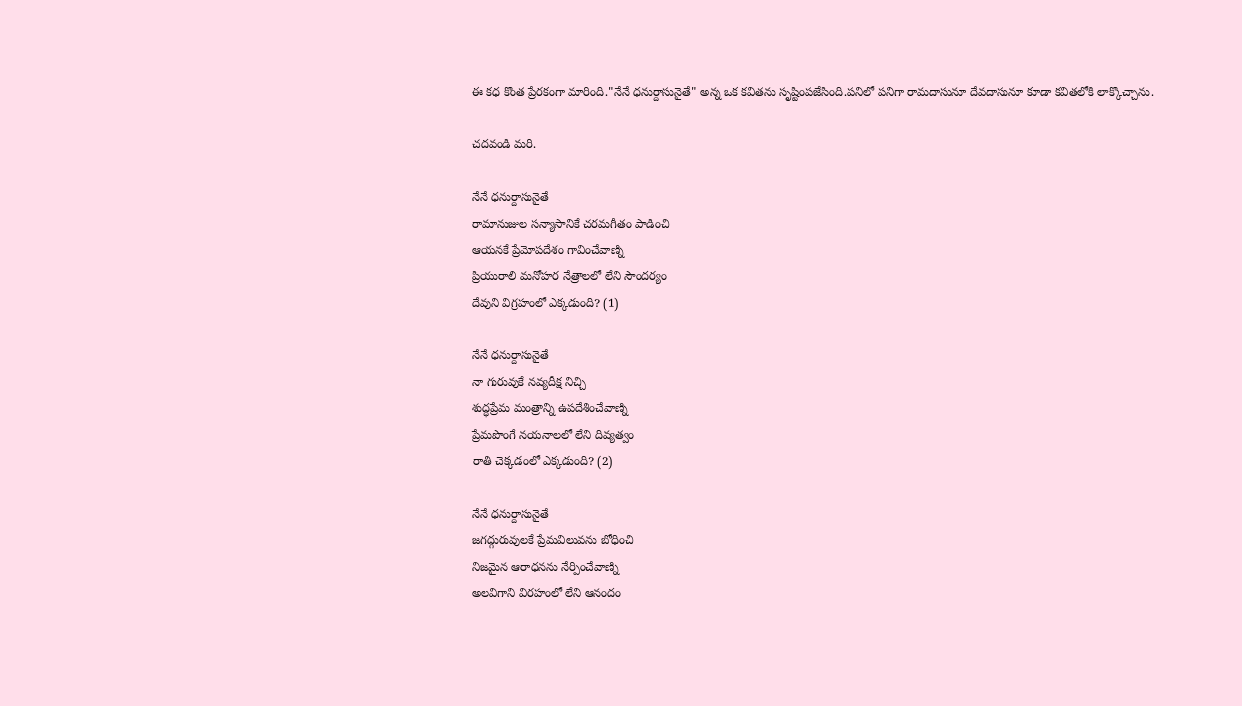ఈ కధ కొంత ప్రేరకంగా మారింది."నేనే ధనుర్దాసునైతే" అన్న ఒక కవితను సృష్టింపజేసింది.పనిలో పనిగా రామదాసునూ దేవదాసునూ కూడా కవితలోకి లాక్కొచ్చాను.

చదవండి మరి.

నేనే ధనుర్దాసునైతే
రామానుజుల సన్యాసానికే చరమగీతం పాడించి
ఆయనకే ప్రేమోపదేశం గావించేవాణ్ని
ప్రియురాలి మనోహర నేత్రాలలో లేని సౌందర్యం
దేవుని విగ్రహంలో ఎక్కడుంది? (1)

నేనే ధనుర్దాసునైతే
నా గురువుకే నవ్యదీక్ష నిచ్చి
శుద్ధప్రేమ మంత్రాన్ని ఉపదేశించేవాణ్ని
ప్రేమపొంగే నయనాలలో లేని దివ్యత్వం
రాతి చెక్కడంలో ఎక్కడుంది? (2)

నేనే ధనుర్దాసునైతే
జగద్గురువులకే ప్రేమవిలువను బోధించి
నిజమైన ఆరాధనను నేర్పించేవాణ్ని
అలవిగాని విరహంలో లేని ఆనందం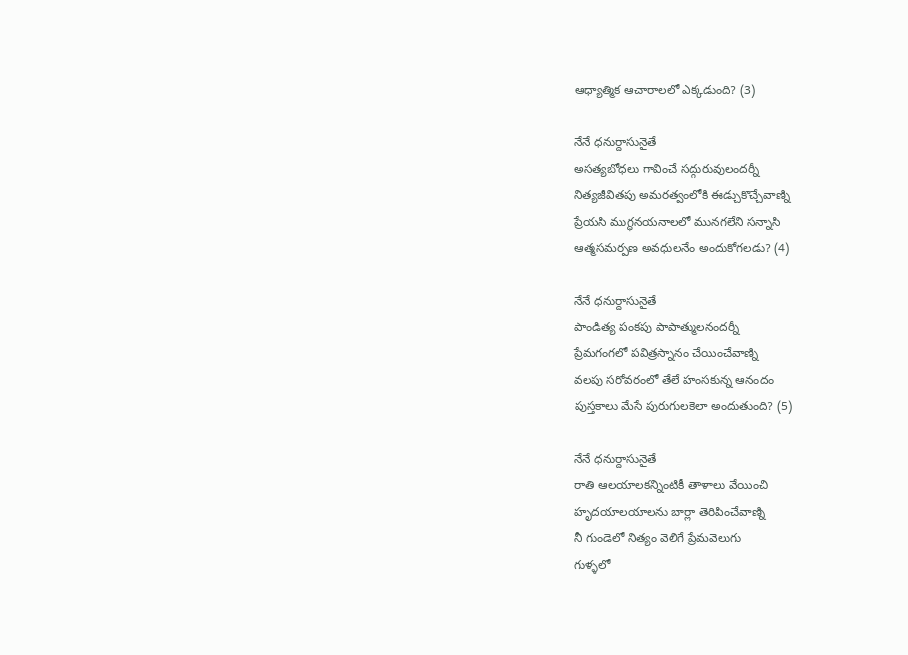ఆధ్యాత్మిక ఆచారాలలో ఎక్కడుంది? (3)

నేనే ధనుర్దాసునైతే
అసత్యబోధలు గావించే సద్గురువులందర్నీ
నిత్యజీవితపు అమరత్వంలోకి ఈడ్చుకొచ్చేవాణ్ని
ప్రేయసి ముగ్ధనయనాలలో మునగలేని సన్నాసి
ఆత్మసమర్పణ అవధులనేం అందుకోగలడు? (4)

నేనే ధనుర్దాసునైతే
పాండిత్య పంకపు పాపాత్ములనందర్నీ
ప్రేమగంగలో పవిత్రస్నానం చేయించేవాణ్ని
వలపు సరోవరంలో తేలే హంసకున్న ఆనందం
పుస్తకాలు మేసే పురుగులకెలా అందుతుంది? (5)

నేనే ధనుర్దాసునైతే
రాతి ఆలయాలకన్నింటికీ తాళాలు వేయించి
హృదయాలయాలను బార్లా తెరిపించేవాణ్ని
నీ గుండెలో నిత్యం వెలిగే ప్రేమవెలుగు
గుళ్ళలో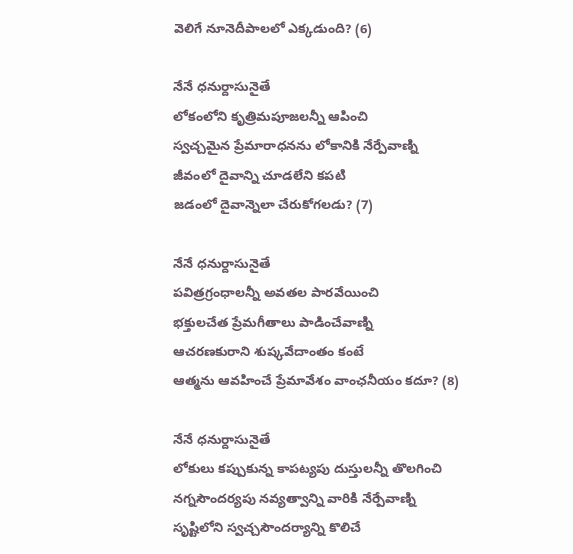వెలిగే నూనెదీపాలలో ఎక్కడుంది? (6)

నేనే ధనుర్దాసునైతే
లోకంలోని కృత్రిమపూజలన్నీ ఆపించి
స్వచ్చమైన ప్రేమారాధనను లోకానికి నేర్పేవాణ్ని
జీవంలో దైవాన్ని చూడలేని కపటి
జడంలో దైవాన్నెలా చేరుకోగలడు? (7)

నేనే ధనుర్దాసునైతే
పవిత్రగ్రంధాలన్నీ అవతల పారవేయించి
భక్తులచేత ప్రేమగీతాలు పాడించేవాణ్ని
ఆచరణకురాని శుష్కవేదాంతం కంటే
ఆత్మను ఆవహించే ప్రేమావేశం వాంఛనీయం కదూ? (8)

నేనే ధనుర్దాసునైతే
లోకులు కప్పుకున్న కాపట్యపు దుస్తులన్నీ తొలగించి
నగ్నసౌందర్యపు నవ్యత్వాన్ని వారికి నేర్పేవాణ్ని
సృష్టిలోని స్వచ్చసౌందర్యాన్ని కొలిచే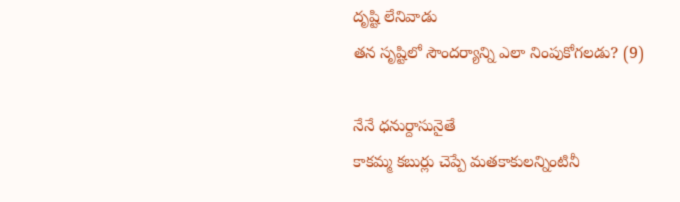దృష్టి లేనివాడు
తన సృష్టిలో సౌందర్యాన్ని ఎలా నింపుకోగలడు? (9)

నేనే ధనుర్దాసునైతే
కాకమ్మ కబుర్లు చెప్పే మతకాకులన్నింటినీ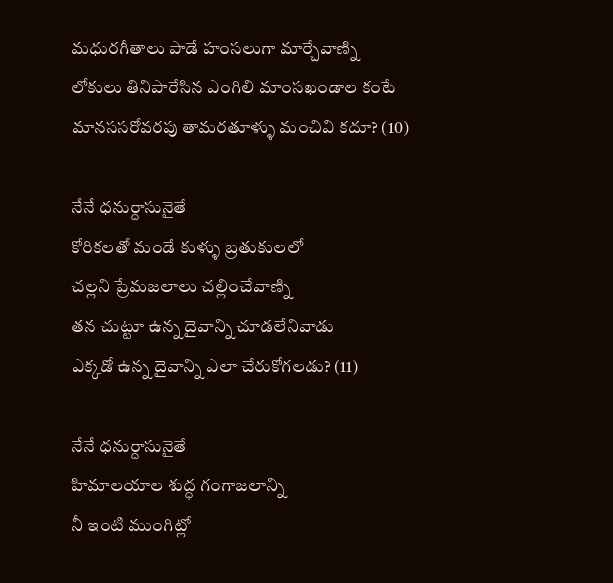మధురగీతాలు పాడే హంసలుగా మార్చేవాణ్ని
లోకులు తినిపారేసిన ఎంగిలి మాంసఖండాల కంటే
మానససరోవరపు తామరతూళ్ళు మంచివి కదూ? (10)

నేనే ధనుర్దాసునైతే
కోరికలతో మండే కుళ్ళు బ్రతుకులలో
చల్లని ప్రేమజలాలు చల్లించేవాణ్ని
తన చుట్టూ ఉన్న దైవాన్ని చూడలేనివాడు
ఎక్కడో ఉన్న దైవాన్ని ఎలా చేరుకోగలడు? (11)

నేనే ధనుర్దాసునైతే
హిమాలయాల శుద్ధ గంగాజలాన్ని
నీ ఇంటి ముంగిట్లో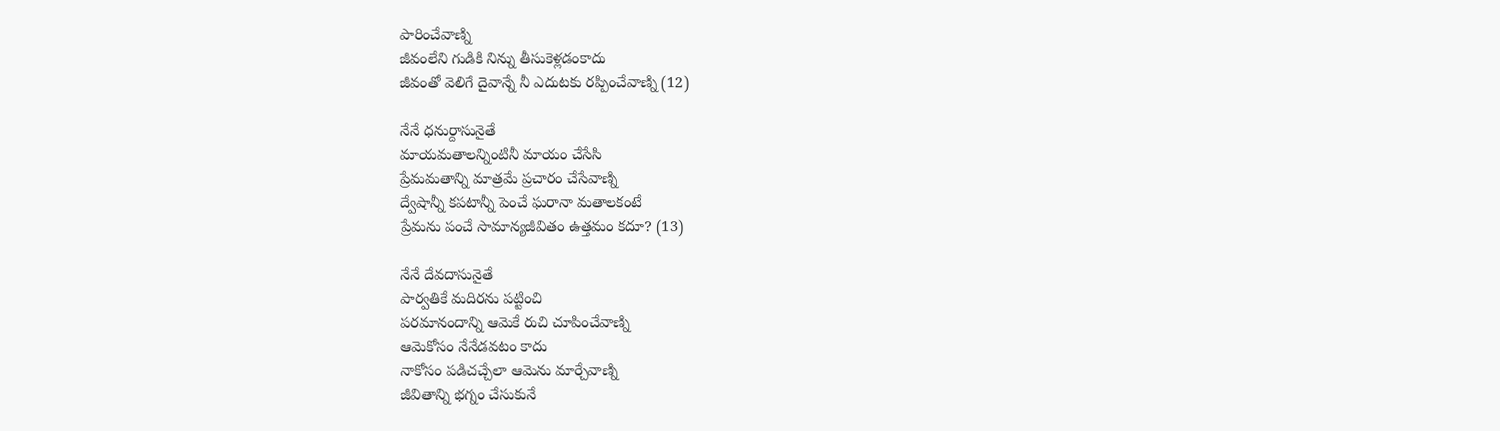పారించేవాణ్ని
జీవంలేని గుడికి నిన్ను తీసుకెళ్లడంకాదు
జీవంతో వెలిగే దైవాన్నే నీ ఎదుటకు రప్పించేవాణ్ని (12)

నేనే ధనుర్దాసునైతే
మాయమతాలన్నింటినీ మాయం చేసేసి
ప్రేమమతాన్ని మాత్రమే ప్రచారం చేసేవాణ్ని
ద్వేషాన్నీ కపటాన్నీ పెంచే ఘరానా మతాలకంటే
ప్రేమను పంచే సామాన్యజీవితం ఉత్తమం కదూ? (13)

నేనే దేవదాసునైతే
పార్వతికే మదిరను పట్టించి
పరమానందాన్ని ఆమెకే రుచి చూపించేవాణ్ని
ఆమెకోసం నేనేడవటం కాదు
నాకోసం పడిచచ్చేలా ఆమెను మార్చేవాణ్ని
జీవితాన్ని భగ్నం చేసుకునే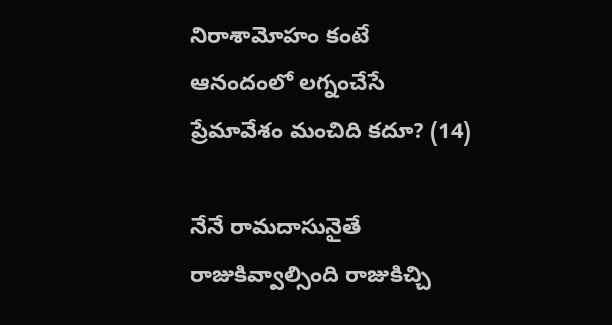నిరాశామోహం కంటే
ఆనందంలో లగ్నంచేసే ప్రేమావేశం మంచిది కదూ? (14)

నేనే రామదాసునైతే
రాజుకివ్వాల్సింది రాజుకిచ్చి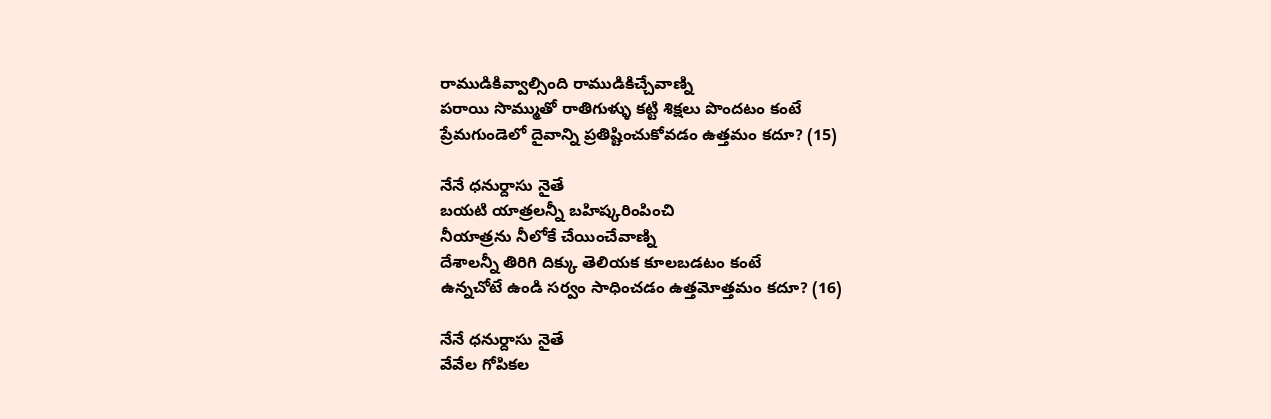రాముడికివ్వాల్సింది రాముడికిచ్చేవాణ్ని
పరాయి సొమ్ముతో రాతిగుళ్ళు కట్టి శిక్షలు పొందటం కంటే
ప్రేమగుండెలో దైవాన్ని ప్రతిష్టించుకోవడం ఉత్తమం కదూ? (15)

నేనే ధనుర్దాసు నైతే
బయటి యాత్రలన్నీ బహిష్కరింపించి
నీయాత్రను నీలోకే చేయించేవాణ్ని
దేశాలన్నీ తిరిగి దిక్కు తెలియక కూలబడటం కంటే
ఉన్నచోటే ఉండి సర్వం సాధించడం ఉత్తమోత్తమం కదూ? (16)

నేనే ధనుర్దాసు నైతే
వేవేల గోపికల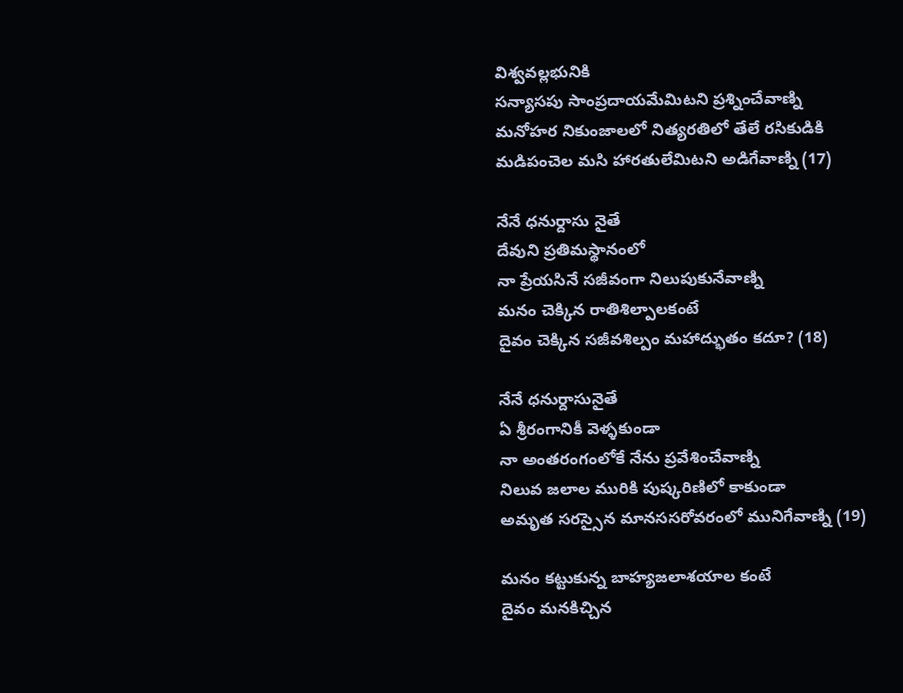విశ్వవల్లభునికి
సన్యాసపు సాంప్రదాయమేమిటని ప్రశ్నించేవాణ్ని
మనోహర నికుంజాలలో నిత్యరతిలో తేలే రసికుడికి
మడిపంచెల మసి హారతులేమిటని అడిగేవాణ్ని (17)

నేనే ధనుర్దాసు నైతే
దేవుని ప్రతిమస్థానంలో
నా ప్రేయసినే సజీవంగా నిలుపుకునేవాణ్ని
మనం చెక్కిన రాతిశిల్పాలకంటే
దైవం చెక్కిన సజీవశిల్పం మహాద్భుతం కదూ? (18)

నేనే ధనుర్దాసునైతే
ఏ శ్రీరంగానికీ వెళ్ళకుండా
నా అంతరంగంలోకే నేను ప్రవేశించేవాణ్ని
నిలువ జలాల మురికి పుష్కరిణిలో కాకుండా
అమృత సరస్సైన మానససరోవరంలో మునిగేవాణ్ని (19)

మనం కట్టుకున్న బాహ్యజలాశయాల కంటే
దైవం మనకిచ్చిన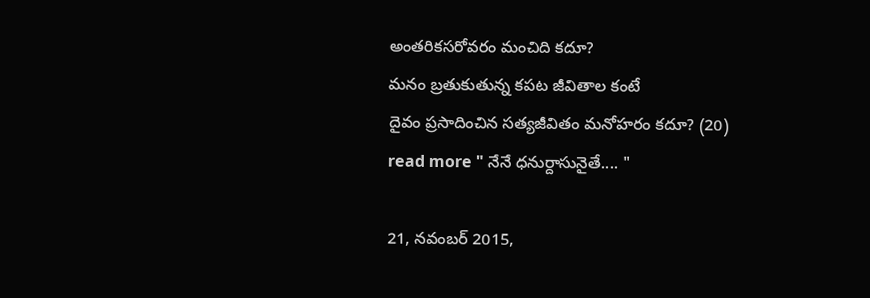అంతరికసరోవరం మంచిది కదూ?
మనం బ్రతుకుతున్న కపట జీవితాల కంటే
దైవం ప్రసాదించిన సత్యజీవితం మనోహరం కదూ? (20)
read more " నేనే ధనుర్దాసునైతే.... "

21, నవంబర్ 2015,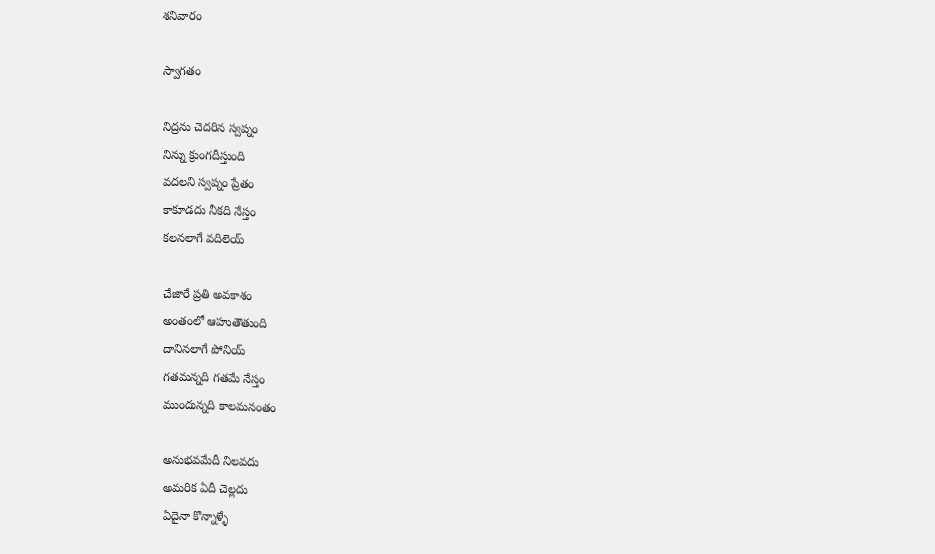శనివారం

స్వాగతం

నిద్రను చెదరిన స్వప్నం
నిన్ను క్రుంగదీస్తుంది
వదలని స్వప్నం ప్రేతం
కాకూడదు నీకది నేస్తం
కలనలాగే వదిలెయ్

చేజారే ప్రతి అవకాశం
అంతంలో ఆహుతౌతుంది
దానినలాగే పోనియ్
గతమన్నది గతమే నేస్తం
ముందున్నది కాలమనంతం

అనుభవమేదీ నిలవదు
అమరిక ఏదీ చెల్లదు
ఏదైనా కొన్నాళ్ళే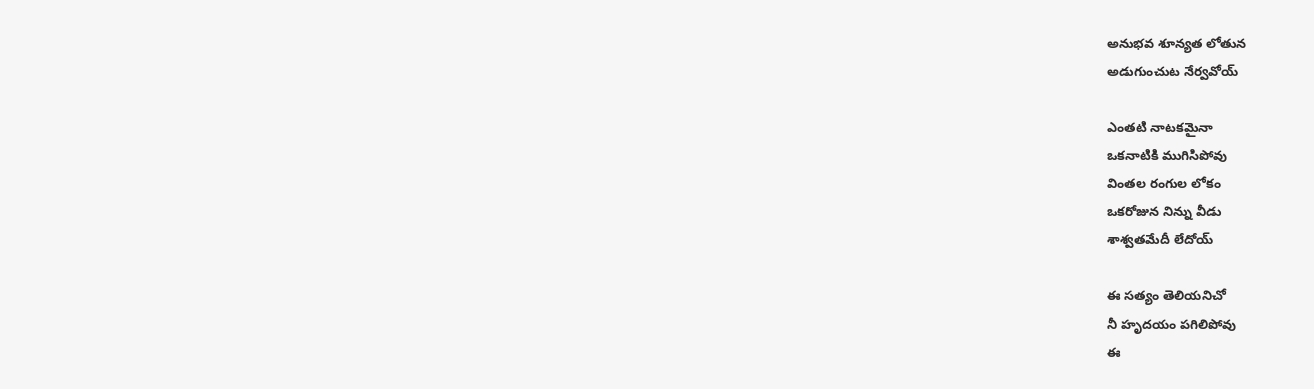అనుభవ శూన్యత లోతున
అడుగుంచుట నేర్వవోయ్

ఎంతటి నాటకమైనా
ఒకనాటికి ముగిసిపోవు
వింతల రంగుల లోకం
ఒకరోజున నిన్ను వీడు
శాశ్వతమేదీ లేదోయ్

ఈ సత్యం తెలియనిచో
నీ హృదయం పగిలిపోవు
ఈ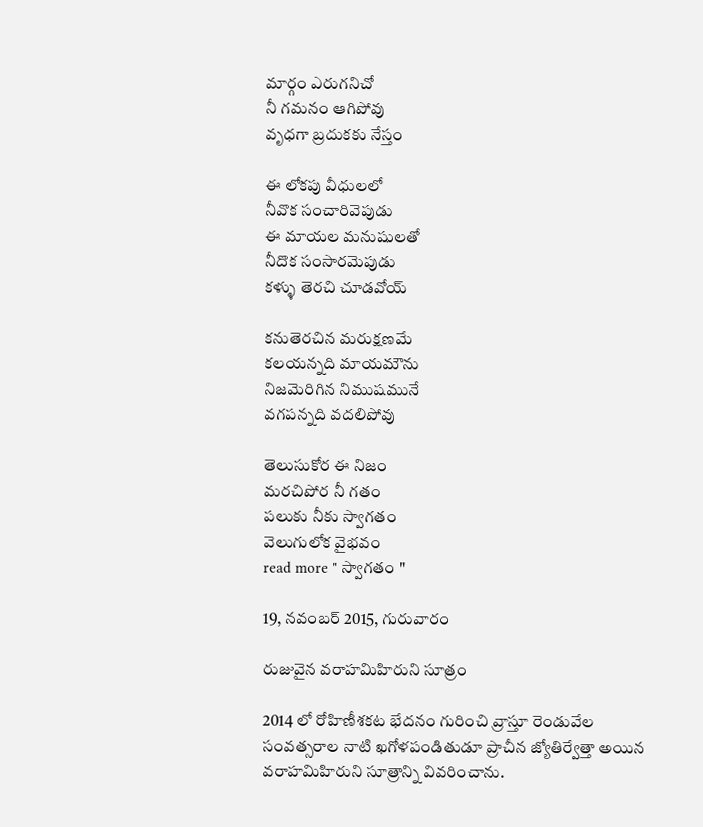మార్గం ఎరుగనిచో
నీ గమనం ఆగిపోవు
వృధగా బ్రదుకకు నేస్తం

ఈ లోకపు వీధులలో
నీవొక సంచారివెపుడు
ఈ మాయల మనుషులతో
నీదొక సంసారమెపుడు
కళ్ళు తెరచి చూడవోయ్

కనుతెరచిన మరుక్షణమే
కలయన్నది మాయమౌను
నిజమెరిగిన నిముషమునే
వగపన్నది వదలిపోవు

తెలుసుకోర ఈ నిజం
మరచిపోర నీ గతం
పలుకు నీకు స్వాగతం
వెలుగులోక వైభవం
read more " స్వాగతం "

19, నవంబర్ 2015, గురువారం

రుజువైన వరాహమిహిరుని సూత్రం

2014 లో రోహిణీశకట భేదనం గురించి వ్రాస్తూ రెండువేల సంవత్సరాల నాటి ఖగోళపండితుడూ ప్రాచీన జ్యోతిర్వేత్తా అయిన వరాహమిహిరుని సూత్రాన్ని వివరించాను.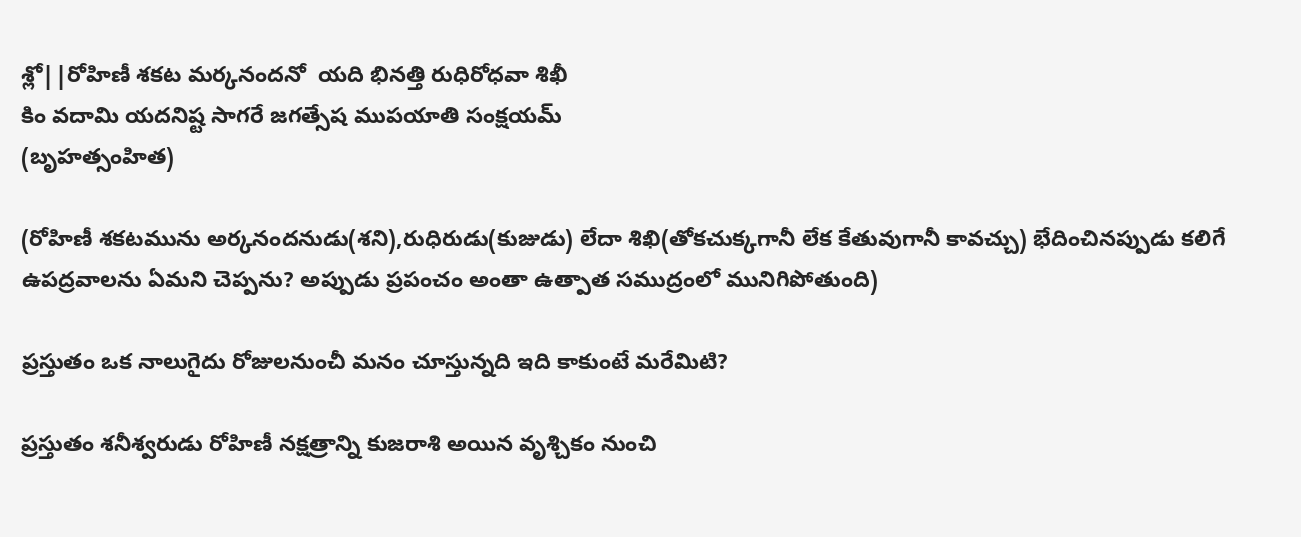శ్లో||రోహిణీ శకట మర్కనందనో  యది భినత్తి రుధిరోధవా శిఖీ
కిం వదామి యదనిష్ట సాగరే జగత్సేష ముపయాతి సంక్షయమ్
(బృహత్సంహిత)

(రోహిణీ శకటమును అర్కనందనుడు(శని),రుధిరుడు(కుజుడు) లేదా శిఖి(తోకచుక్కగానీ లేక కేతువుగానీ కావచ్చు) భేదించినప్పుడు కలిగే ఉపద్రవాలను ఏమని చెప్పను? అప్పుడు ప్రపంచం అంతా ఉత్పాత సముద్రంలో మునిగిపోతుంది)

ప్రస్తుతం ఒక నాలుగైదు రోజులనుంచీ మనం చూస్తున్నది ఇది కాకుంటే మరేమిటి?

ప్రస్తుతం శనీశ్వరుడు రోహిణీ నక్షత్రాన్ని కుజరాశి అయిన వృశ్చికం నుంచి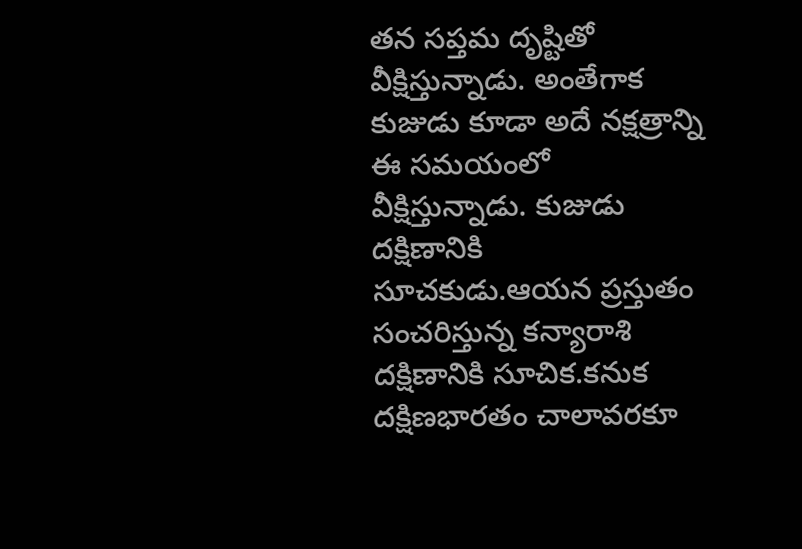తన సప్తమ దృష్టితో వీక్షిస్తున్నాడు. అంతేగాక కుజుడు కూడా అదే నక్షత్రాన్ని ఈ సమయంలో వీక్షిస్తున్నాడు. కుజుడు దక్షిణానికి సూచకుడు.ఆయన ప్రస్తుతం సంచరిస్తున్న కన్యారాశి దక్షిణానికి సూచిక.కనుక దక్షిణభారతం చాలావరకూ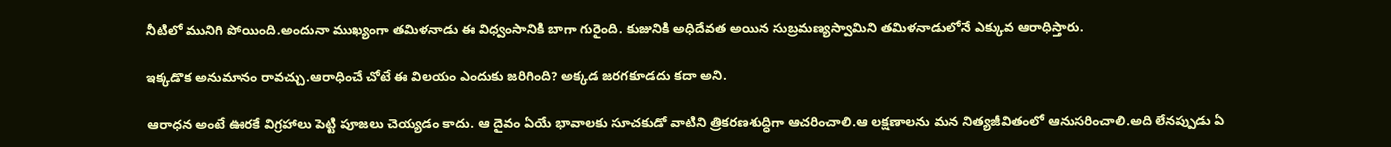నీటిలో మునిగి పోయింది.అందునా ముఖ్యంగా తమిళనాడు ఈ విధ్వంసానికి బాగా గురైంది. కుజునికి అధిదేవత అయిన సుబ్రమణ్యస్వామిని తమిళనాడులోనే ఎక్కువ ఆరాధిస్తారు.

ఇక్కడొక అనుమానం రావచ్చు.ఆరాధించే చోటే ఈ విలయం ఎందుకు జరిగింది? అక్కడ జరగకూడదు కదా అని.

ఆరాధన అంటే ఊరకే విగ్రహాలు పెట్టి పూజలు చెయ్యడం కాదు. ఆ దైవం ఏయే భావాలకు సూచకుడో వాటిని త్రికరణశుద్ధిగా ఆచరించాలి.ఆ లక్షణాలను మన నిత్యజీవితంలో ఆనుసరించాలి.అది లేనప్పుడు ఏ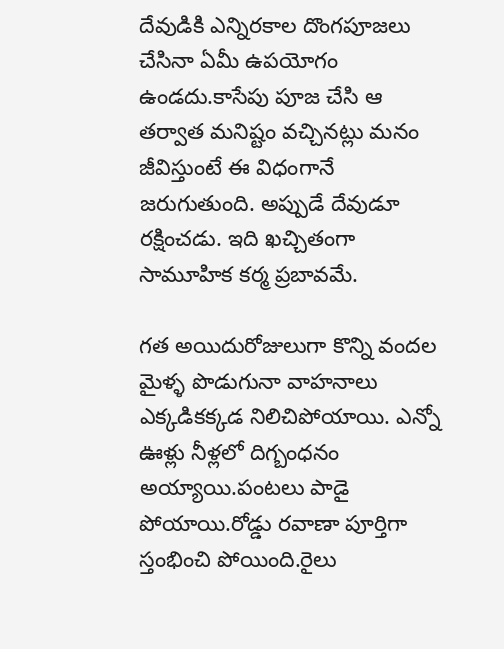దేవుడికి ఎన్నిరకాల దొంగపూజలు చేసినా ఏమీ ఉపయోగం ఉండదు.కాసేపు పూజ చేసి ఆ తర్వాత మనిష్టం వచ్చినట్లు మనం జీవిస్తుంటే ఈ విధంగానే జరుగుతుంది. అప్పుడే దేవుడూ రక్షించడు. ఇది ఖచ్చితంగా సామూహిక కర్మ ప్రబావమే.

గత అయిదురోజులుగా కొన్ని వందల మైళ్ళ పొడుగునా వాహనాలు ఎక్కడికక్కడ నిలిచిపోయాయి. ఎన్నో ఊళ్లు నీళ్లలో దిగ్బంధనం అయ్యాయి.పంటలు పాడై పోయాయి.రోడ్డు రవాణా పూర్తిగా స్తంభించి పోయింది.రైలు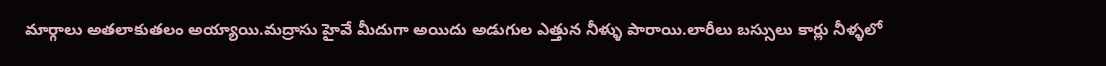మార్గాలు అతలాకుతలం అయ్యాయి.మద్రాసు హైవే మీదుగా అయిదు అడుగుల ఎత్తున నీళ్ళు పారాయి.లారీలు బస్సులు కార్లు నీళ్ళలో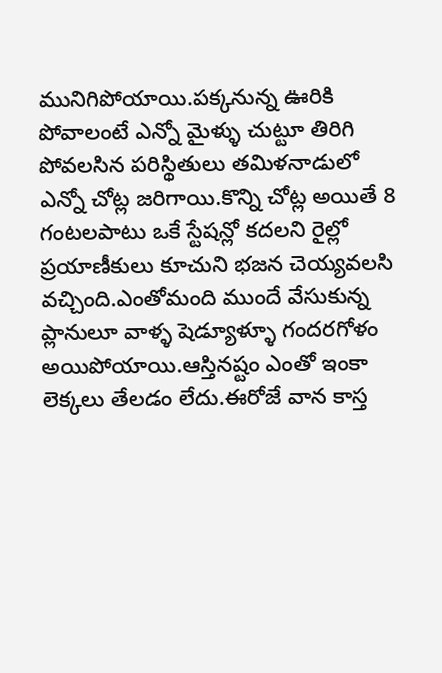మునిగిపోయాయి.పక్కనున్న ఊరికి పోవాలంటే ఎన్నో మైళ్ళు చుట్టూ తిరిగి పోవలసిన పరిస్థితులు తమిళనాడులో ఎన్నో చోట్ల జరిగాయి.కొన్ని చోట్ల అయితే 8 గంటలపాటు ఒకే స్టేషన్లో కదలని రైల్లో ప్రయాణీకులు కూచుని భజన చెయ్యవలసి వచ్చింది.ఎంతోమంది ముందే వేసుకున్న ప్లానులూ వాళ్ళ షెడ్యూళ్ళూ గందరగోళం అయిపోయాయి.ఆస్తినష్టం ఎంతో ఇంకా లెక్కలు తేలడం లేదు.ఈరోజే వాన కాస్త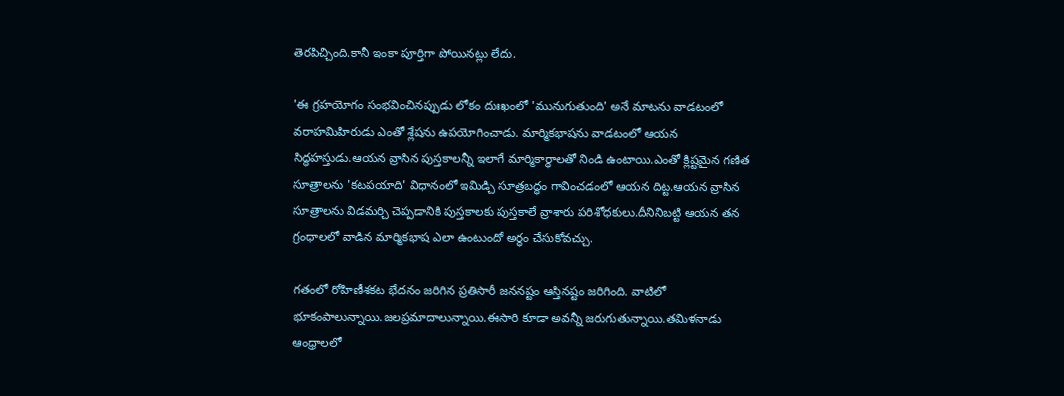తెరపిచ్చింది.కానీ ఇంకా పూర్తిగా పోయినట్లు లేదు.

'ఈ గ్రహయోగం సంభవించినప్పుడు లోకం దుఃఖంలో 'మునుగుతుంది' అనే మాటను వాడటంలో వరాహమిహిరుడు ఎంతో శ్లేషను ఉపయోగించాడు. మార్మికభాషను వాడటంలో ఆయన సిద్ధహస్తుడు.ఆయన వ్రాసిన పుస్తకాలన్నీ ఇలాగే మార్మికార్ధాలతో నిండి ఉంటాయి.ఎంతో క్లిష్టమైన గణిత సూత్రాలను 'కటపయాది' విధానంలో ఇమిడ్చి సూత్రబద్ధం గావించడంలో ఆయన దిట్ట.ఆయన వ్రాసిన సూత్రాలను విడమర్చి చెప్పడానికి పుస్తకాలకు పుస్తకాలే వ్రాశారు పరిశోధకులు.దీనినిబట్టి ఆయన తన గ్రంధాలలో వాడిన మార్మికభాష ఎలా ఉంటుందో అర్ధం చేసుకోవచ్చు.

గతంలో రోహిణీశకట భేదనం జరిగిన ప్రతిసారీ జననష్టం ఆస్తినష్టం జరిగింది. వాటిలో భూకంపాలున్నాయి.జలప్రమాదాలున్నాయి.ఈసారి కూడా అవన్నీ జరుగుతున్నాయి.తమిళనాడు ఆంధ్రాలలో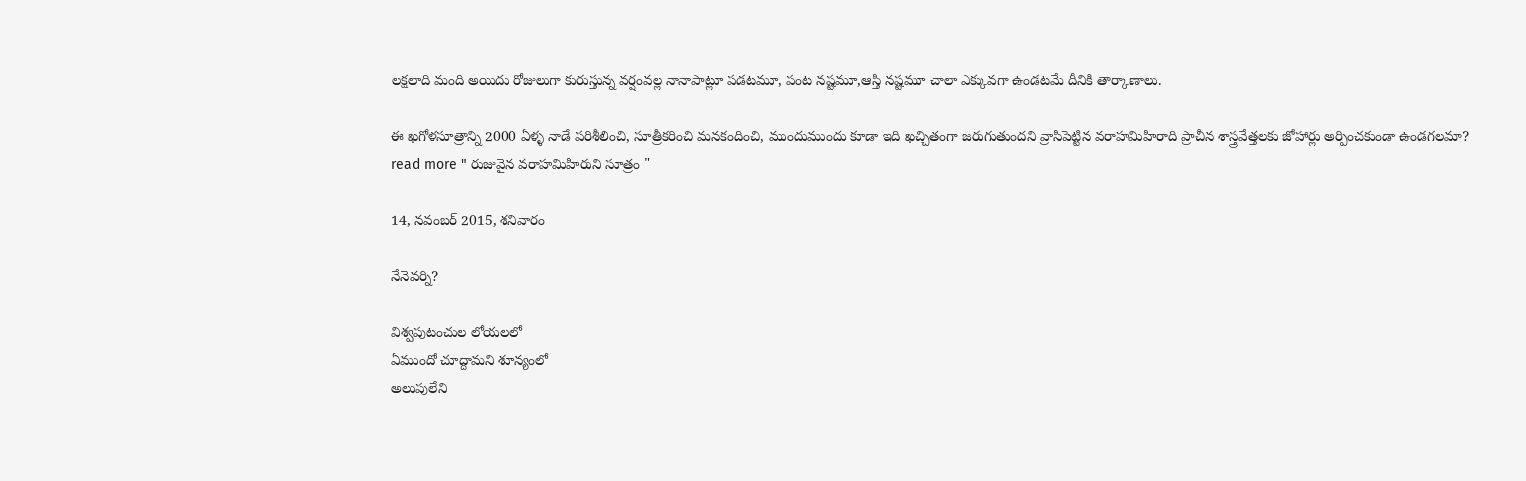లక్షలాది మంది అయిదు రోజులుగా కురుస్తున్న వర్షంవల్ల నానాపాట్లూ పడటమూ, పంట నష్టమూ,ఆస్తి నష్టమూ చాలా ఎక్కువగా ఉండటమే దీనికి తార్కాణాలు.

ఈ ఖగోళసూత్రాన్ని 2000 ఏళ్ళ నాడే పరిశీలించి, సూత్రీకరించి మనకందించి, ముందుముందు కూడా ఇది ఖచ్చితంగా జరుగుతుందని వ్రాసిపెట్టిన వరాహమిహిరాది ప్రాచీన శాస్త్రవేత్తలకు జోహార్లు అర్పించకుండా ఉండగలమా?
read more " రుజువైన వరాహమిహిరుని సూత్రం "

14, నవంబర్ 2015, శనివారం

నేనెవర్ని?

విశ్వపుటంచుల లోయలలో
ఏముందో చూద్దామని శూన్యంలో
అలుపులేని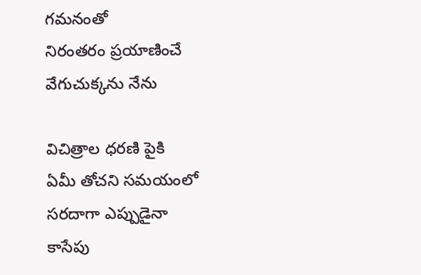గమనంతో
నిరంతరం ప్రయాణించే
వేగుచుక్కను నేను

విచిత్రాల ధరణి పైకి
ఏమీ తోచని సమయంలో
సరదాగా ఎప్పుడైనా
కాసేపు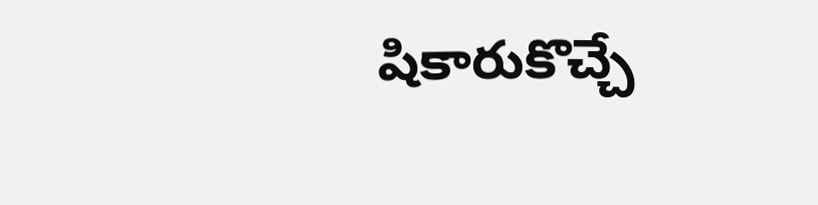షికారుకొచ్చే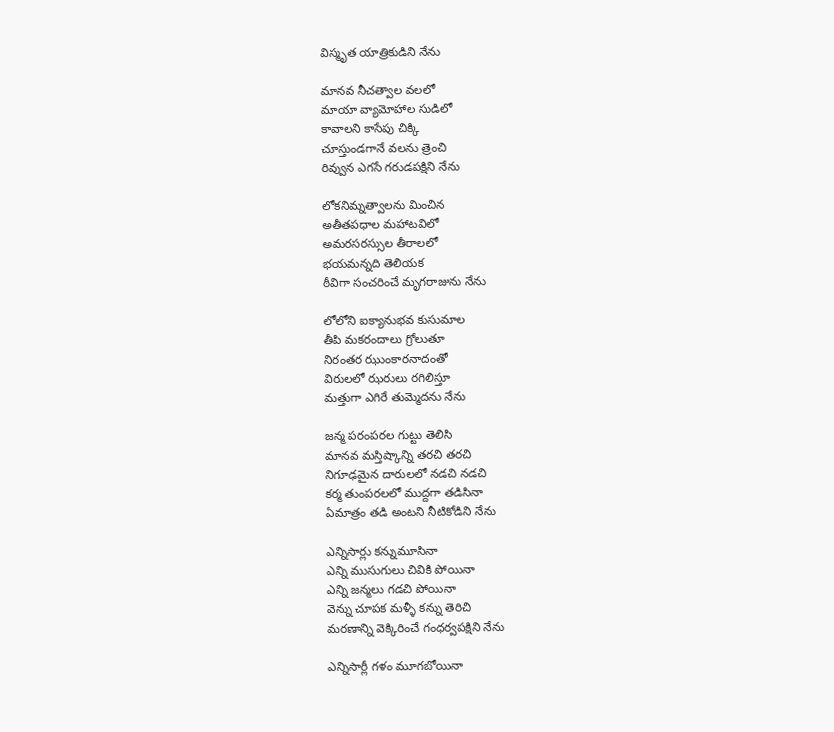విస్మృత యాత్రికుడిని నేను

మానవ నీచత్వాల వలలో
మాయా వ్యామోహాల సుడిలో
కావాలని కాసేపు చిక్కి
చూస్తుండగానే వలను త్రెంచి
రివ్వున ఎగసే గరుడపక్షిని నేను

లోకనిమ్నత్వాలను మించిన
అతీతపధాల మహాటవిలో
అమరసరస్సుల తీరాలలో
భయమన్నది తెలియక
ఠీవిగా సంచరించే మృగరాజును నేను

లోలోని ఐక్యానుభవ కుసుమాల
తీపి మకరందాలు గ్రోలుతూ
నిరంతర ఝుంకారనాదంతో
విరులలో ఝరులు రగిలిస్తూ
మత్తుగా ఎగిరే తుమ్మెదను నేను

జన్మ పరంపరల గుట్టు తెలిసి
మానవ మస్తిష్కాన్ని తరచి తరచి
నిగూఢమైన దారులలో నడచి నడచి
కర్మ తుంపరలలో ముద్దగా తడిసినా
ఏమాత్రం తడి అంటని నీటికోడిని నేను

ఎన్నిసార్లు కన్నుమూసినా
ఎన్ని ముసుగులు చివికి పోయినా
ఎన్ని జన్మలు గడచి పోయినా
వెన్ను చూపక మళ్ళీ కన్ను తెరిచి
మరణాన్ని వెక్కిరించే గంధర్వపక్షిని నేను

ఎన్నిసార్లీ గళం మూగబోయినా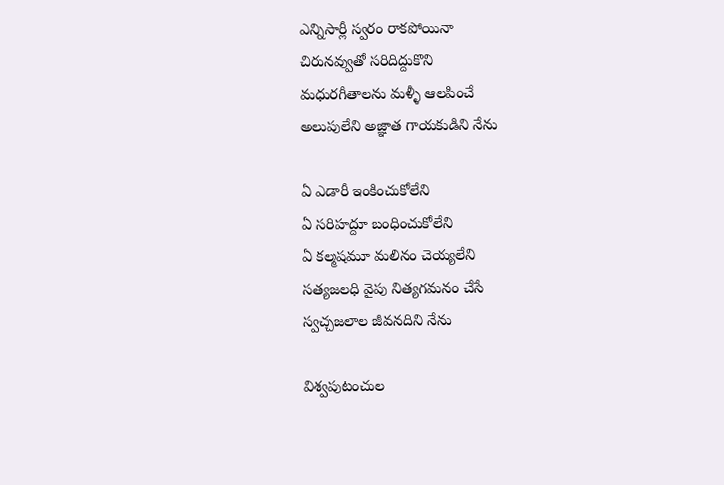ఎన్నిసార్లీ స్వరం రాకపోయినా
చిరునవ్వుతో సరిదిద్దుకొని
మధురగీతాలను మళ్ళీ ఆలపించే
అలుపులేని అజ్ఞాత గాయకుడిని నేను

ఏ ఎడారీ ఇంకించుకోలేని
ఏ సరిహద్దూ బంధించుకోలేని
ఏ కల్మషమూ మలినం చెయ్యలేని
సత్యజలధి వైపు నిత్యగమనం చేసే
స్వచ్చజలాల జీవనదిని నేను

విశ్వపుటంచుల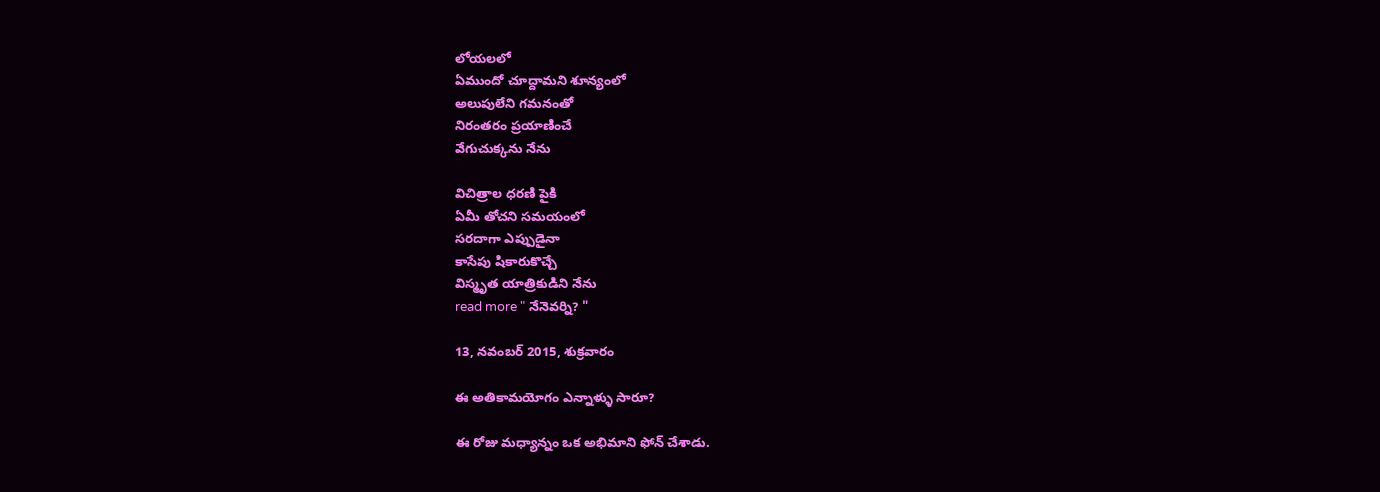లోయలలో
ఏముందో చూద్దామని శూన్యంలో
అలుపులేని గమనంతో
నిరంతరం ప్రయాణించే
వేగుచుక్కను నేను

విచిత్రాల ధరణి పైకి
ఏమీ తోచని సమయంలో
సరదాగా ఎప్పుడైనా
కాసేపు షికారుకొచ్చే
విస్మృత యాత్రికుడిని నేను
read more " నేనెవర్ని? "

13, నవంబర్ 2015, శుక్రవారం

ఈ అతికామయోగం ఎన్నాళ్ళు సారూ?

ఈ రోజు మధ్యాన్నం ఒక అభిమాని ఫోన్ చేశాడు.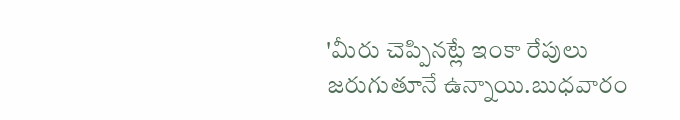'మీరు చెప్పినట్లే ఇంకా రేపులు జరుగుతూనే ఉన్నాయి.బుధవారం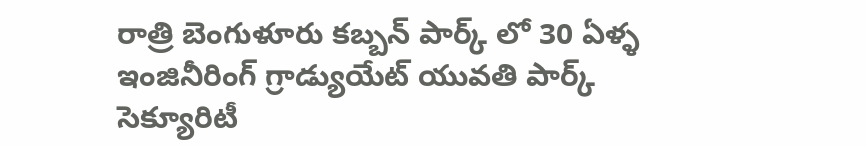రాత్రి బెంగుళూరు కబ్బన్ పార్క్ లో 30 ఏళ్ళ  ఇంజినీరింగ్ గ్రాడ్యుయేట్ యువతి పార్క్ సెక్యూరిటీ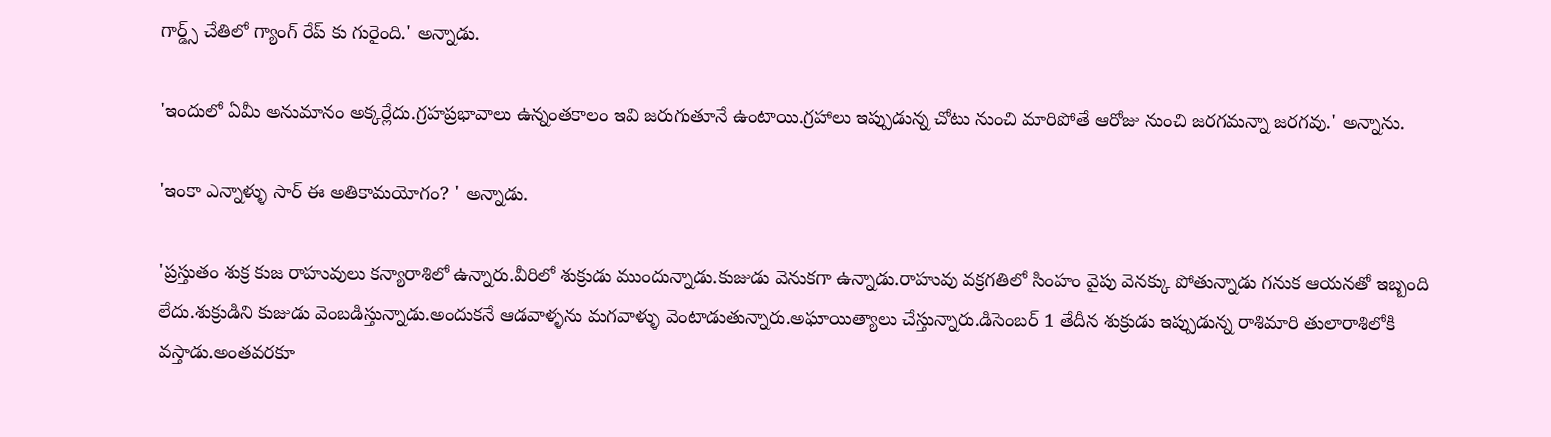గార్డ్స్ చేతిలో గ్యాంగ్ రేప్ కు గురైంది.' అన్నాడు.

'ఇందులో ఏమీ అనుమానం అక్కర్లేదు.గ్రహప్రభావాలు ఉన్నంతకాలం ఇవి జరుగుతూనే ఉంటాయి.గ్రహాలు ఇప్పుడున్న చోటు నుంచి మారిపోతే ఆరోజు నుంచి జరగమన్నా జరగవు.' అన్నాను.

'ఇంకా ఎన్నాళ్ళు సార్ ఈ అతికామయోగం? ' అన్నాడు.

'ప్రస్తుతం శుక్ర కుజ రాహువులు కన్యారాశిలో ఉన్నారు.వీరిలో శుక్రుడు ముందున్నాడు.కుజుడు వెనుకగా ఉన్నాడు.రాహువు వక్రగతిలో సింహం వైపు వెనక్కు పోతున్నాడు గనుక ఆయనతో ఇబ్బంది లేదు.శుక్రుడిని కుజుడు వెంబడిస్తున్నాడు.అందుకనే ఆడవాళ్ళను మగవాళ్ళు వెంటాడుతున్నారు.అఘాయిత్యాలు చేస్తున్నారు.డిసెంబర్ 1 తేదీన శుక్రుడు ఇప్పుడున్న రాశిమారి తులారాశిలోకి వస్తాడు.అంతవరకూ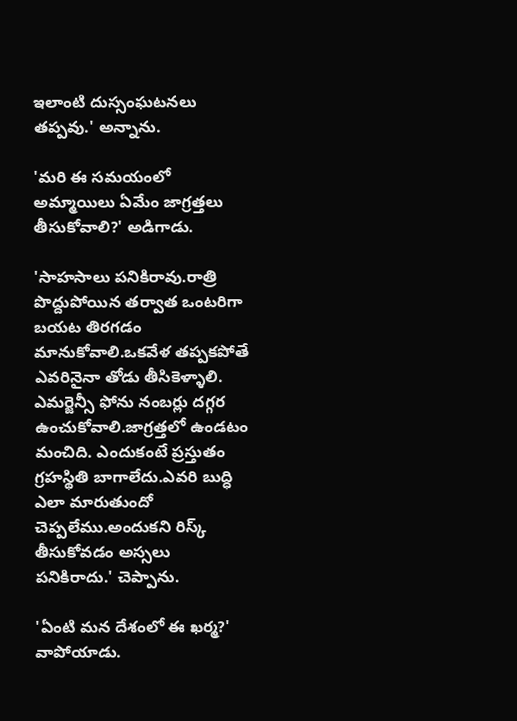ఇలాంటి దుస్సంఘటనలు తప్పవు.' అన్నాను.

'మరి ఈ సమయంలో అమ్మాయిలు ఏమేం జాగ్రత్తలు తీసుకోవాలి?' అడిగాడు.

'సాహసాలు పనికిరావు.రాత్రి పొద్దుపోయిన తర్వాత ఒంటరిగా బయట తిరగడం మానుకోవాలి.ఒకవేళ తప్పకపోతే ఎవరినైనా తోడు తీసికెళ్ళాలి. ఎమర్జెన్సీ ఫోను నంబర్లు దగ్గర ఉంచుకోవాలి.జాగ్రత్తలో ఉండటం మంచిది. ఎందుకంటే ప్రస్తుతం గ్రహస్థితి బాగాలేదు.ఎవరి బుద్ధి ఎలా మారుతుందో చెప్పలేము.అందుకని రిస్క్ తీసుకోవడం అస్సలు పనికిరాదు.' చెప్పాను.

'ఏంటి మన దేశంలో ఈ ఖర్మ?' వాపోయాడు.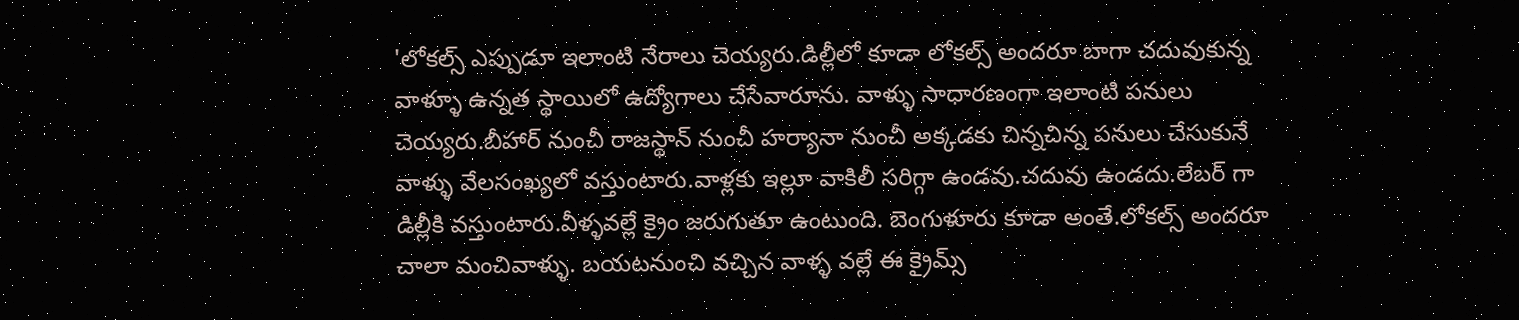'లోకల్స్ ఎప్పుడూ ఇలాంటి నేరాలు చెయ్యరు.డిల్లీలో కూడా లోకల్స్ అందరూ బాగా చదువుకున్న వాళ్ళూ ఉన్నత స్థాయిలో ఉద్యోగాలు చేసేవారూను. వాళ్ళు సాధారణంగా ఇలాంటి పనులు చెయ్యరు.బీహార్ నుంచీ రాజస్థాన్ నుంచీ హర్యానా నుంచీ అక్కడకు చిన్నచిన్న పనులు చేసుకునే వాళ్ళు వేలసంఖ్యలో వస్తుంటారు.వాళ్లకు ఇల్లూ వాకిలీ సరిగ్గా ఉండవు.చదువు ఉండదు.లేబర్ గా డిల్లీకి వస్తుంటారు.వీళ్ళవల్లే క్రైం జరుగుతూ ఉంటుంది. బెంగుళూరు కూడా అంతే.లోకల్స్ అందరూ చాలా మంచివాళ్ళు. బయటనుంచి వచ్చిన వాళ్ళ వల్లే ఈ క్రైమ్స్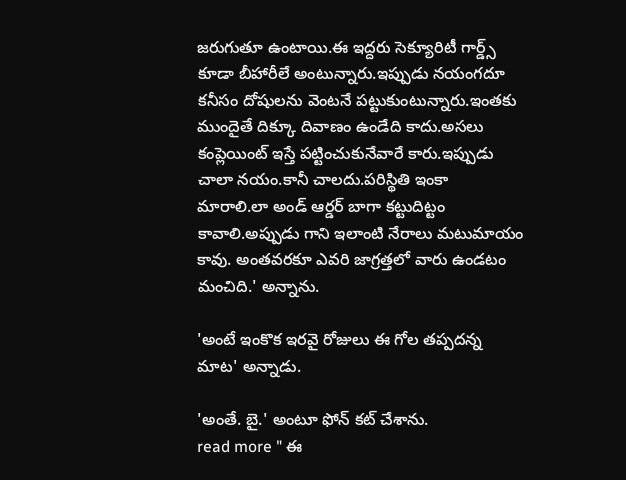జరుగుతూ ఉంటాయి.ఈ ఇద్దరు సెక్యూరిటీ గార్డ్స్ కూడా బీహారీలే అంటున్నారు.ఇప్పుడు నయంగదూ కనీసం దోషులను వెంటనే పట్టుకుంటున్నారు.ఇంతకు ముందైతే దిక్కూ దివాణం ఉండేది కాదు.అసలు కంప్లెయింట్ ఇస్తే పట్టించుకునేవారే కారు.ఇప్పుడు చాలా నయం.కానీ చాలదు.పరిస్థితి ఇంకా మారాలి.లా అండ్ ఆర్డర్ బాగా కట్టుదిట్టం కావాలి.అప్పుడు గాని ఇలాంటి నేరాలు మటుమాయం కావు. అంతవరకూ ఎవరి జాగ్రత్తలో వారు ఉండటం మంచిది.' అన్నాను.

'అంటే ఇంకొక ఇరవై రోజులు ఈ గోల తప్పదన్న మాట' అన్నాడు.

'అంతే. బై.' అంటూ ఫోన్ కట్ చేశాను.
read more " ఈ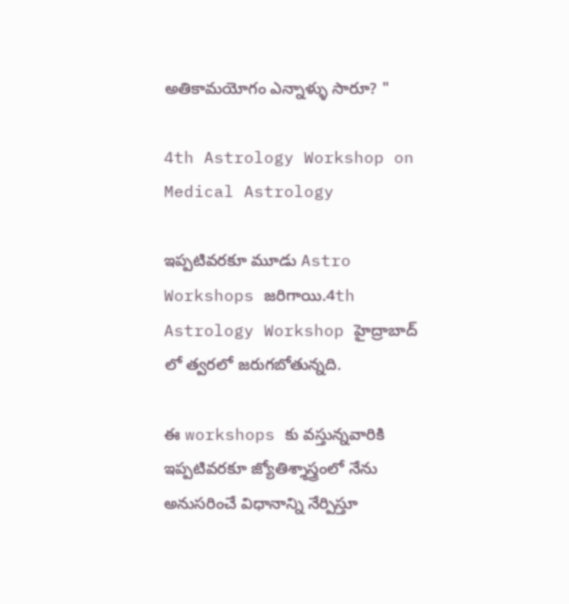అతికామయోగం ఎన్నాళ్ళు సారూ? "

4th Astrology Workshop on Medical Astrology

ఇప్పటివరకూ మూడు Astro Workshops జరిగాయి.4th Astrology Workshop హైద్రాబాద్ లో త్వరలో జరుగబోతున్నది.

ఈ workshops కు వస్తున్నవారికి ఇప్పటివరకూ జ్యోతిశ్శాస్త్రంలో నేను అనుసరించే విధానాన్ని నేర్పిస్తూ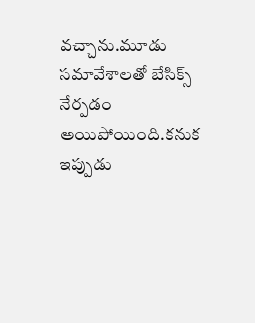వచ్చాను.మూడు సమావేశాలతో బేసిక్స్ నేర్పడం అయిపోయింది.కనుక ఇప్పుడు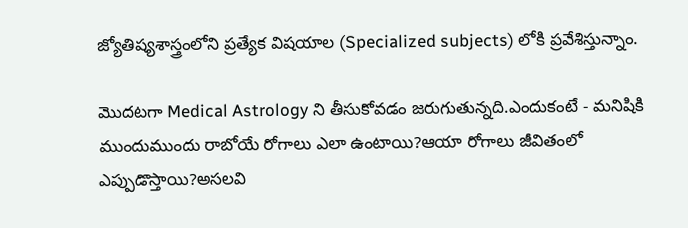జ్యోతిష్యశాస్త్రంలోని ప్రత్యేక విషయాల (Specialized subjects) లోకి ప్రవేశిస్తున్నాం.

మొదటగా Medical Astrology ని తీసుకోవడం జరుగుతున్నది.ఎందుకంటే - మనిషికి ముందుముందు రాబోయే రోగాలు ఎలా ఉంటాయి?ఆయా రోగాలు జీవితంలో ఎప్పుడొస్తాయి?అసలవి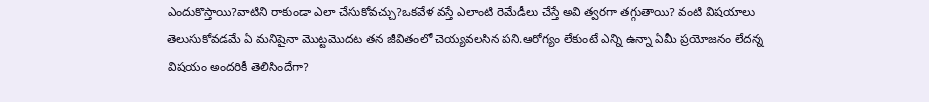ఎందుకొస్తాయి?వాటిని రాకుండా ఎలా చేసుకోవచ్చు?ఒకవేళ వస్తే ఎలాంటి రెమేడీలు చేస్తే అవి త్వరగా తగ్గుతాయి? వంటి విషయాలు తెలుసుకోవడమే ఏ మనిషైనా మొట్టమొదట తన జీవితంలో చెయ్యవలసిన పని.ఆరోగ్యం లేకుంటే ఎన్ని ఉన్నా ఏమీ ప్రయోజనం లేదన్న విషయం అందరికీ తెలిసిందేగా?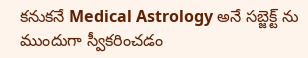కనుకనే Medical Astrology అనే సబ్జెక్ట్ ను ముందుగా స్వీకరించడం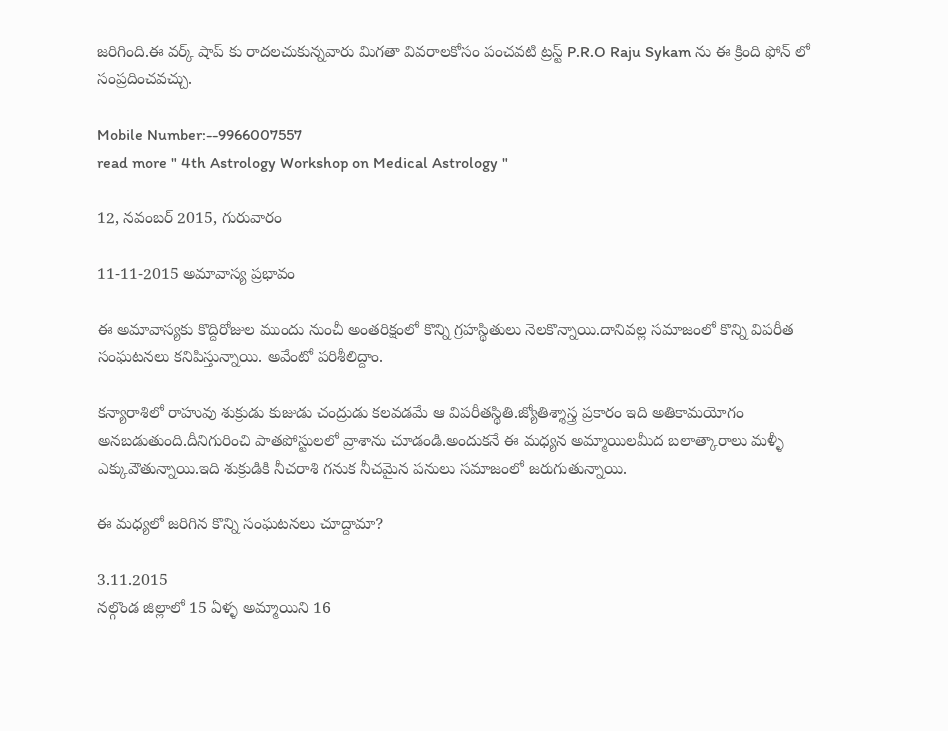జరిగింది.ఈ వర్క్ షాప్ కు రాదలచుకున్నవారు మిగతా వివరాలకోసం పంచవటి ట్రస్ట్ P.R.O Raju Sykam ను ఈ క్రింది ఫోన్ లో సంప్రదించవచ్చు.

Mobile Number:--9966007557
read more " 4th Astrology Workshop on Medical Astrology "

12, నవంబర్ 2015, గురువారం

11-11-2015 అమావాస్య ప్రభావం

ఈ అమావాస్యకు కొద్దిరోజుల ముందు నుంచీ అంతరిక్షంలో కొన్ని గ్రహస్థితులు నెలకొన్నాయి.దానివల్ల సమాజంలో కొన్ని విపరీత సంఘటనలు కనిపిస్తున్నాయి. అవేంటో పరిశీలిద్దాం.

కన్యారాశిలో రాహువు శుక్రుడు కుజుడు చంద్రుడు కలవడమే ఆ విపరీతస్థితి.జ్యోతిశ్శాస్త్ర ప్రకారం ఇది అతికామయోగం అనబడుతుంది.దీనిగురించి పాతపోస్టులలో వ్రాశాను చూడండి.అందుకనే ఈ మధ్యన అమ్మాయిలమీద బలాత్కారాలు మళ్ళీ ఎక్కువౌతున్నాయి.ఇది శుక్రుడికి నీచరాశి గనుక నీచమైన పనులు సమాజంలో జరుగుతున్నాయి.

ఈ మధ్యలో జరిగిన కొన్ని సంఘటనలు చూద్దామా?

3.11.2015
నల్గొండ జిల్లాలో 15 ఏళ్ళ అమ్మాయిని 16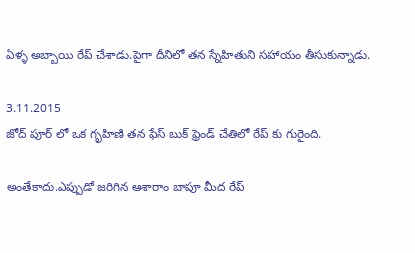ఏళ్ళ అబ్బాయి రేప్ చేశాడు.పైగా దీనిలో తన స్నేహితుని సహాయం తీసుకున్నాడు.

3.11.2015
జోద్ పూర్ లో ఒక గృహిణి తన ఫేస్ బుక్ ఫ్రెండ్ చేతిలో రేప్ కు గురైంది.

అంతేకాదు.ఎప్పుడో జరిగిన ఆశారాం బాపూ మీద రేప్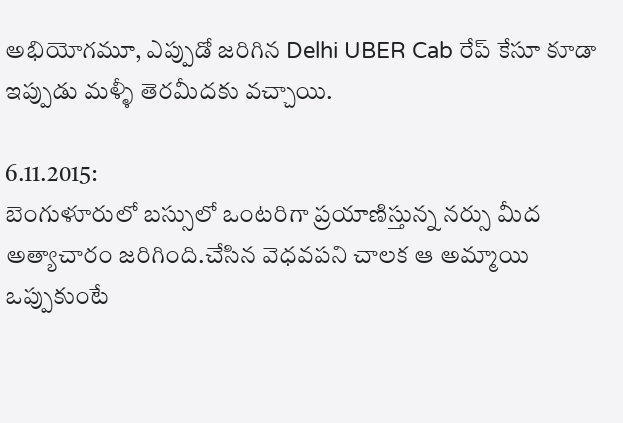అభియోగమూ, ఎప్పుడో జరిగిన Delhi UBER Cab రేప్ కేసూ కూడా ఇప్పుడు మళ్ళీ తెరమీదకు వచ్చాయి.

6.11.2015:
బెంగుళూరులో బస్సులో ఒంటరిగా ప్రయాణిస్తున్న నర్సు మీద అత్యాచారం జరిగింది.చేసిన వెధవపని చాలక ఆ అమ్మాయి ఒప్పుకుంటే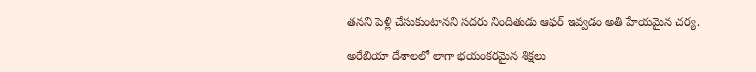తనని పెళ్లి చేసుకుంటానని సదరు నిందితుడు ఆఫర్ ఇవ్వడం అతి హేయమైన చర్య.

అరేబియా దేశాలలో లాగా భయంకరమైన శిక్షలు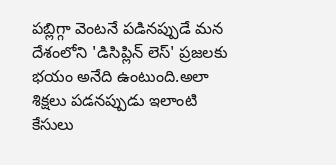పబ్లిగ్గా వెంటనే పడినప్పుడే మన దేశంలోని 'డిసిప్లిన్ లెస్' ప్రజలకు భయం అనేది ఉంటుంది.అలా శిక్షలు పడనప్పుడు ఇలాంటి కేసులు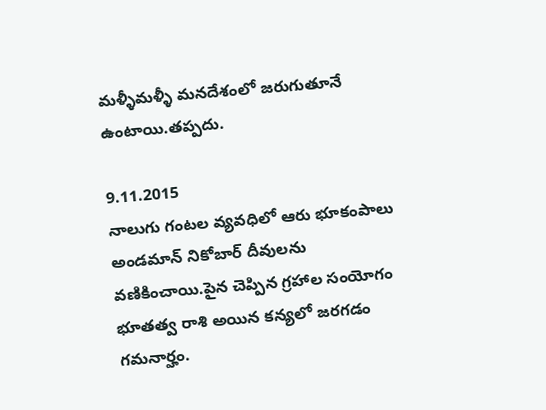మళ్ళీమళ్ళీ మనదేశంలో జరుగుతూనే ఉంటాయి.తప్పదు.

9.11.2015
నాలుగు గంటల వ్యవధిలో ఆరు భూకంపాలు అండమాన్ నికోబార్ దీవులను వణికించాయి.పైన చెప్పిన గ్రహాల సంయోగం భూతత్వ రాశి అయిన కన్యలో జరగడం గమనార్హం.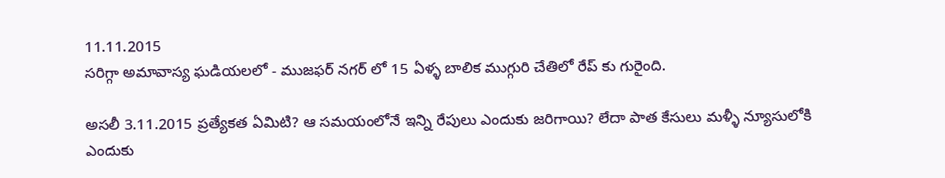11.11.2015
సరిగ్గా అమావాస్య ఘడియలలో - ముజఫర్ నగర్ లో 15 ఏళ్ళ బాలిక ముగ్గురి చేతిలో రేప్ కు గురైంది.

అసలీ 3.11.2015 ప్రత్యేకత ఏమిటి? ఆ సమయంలోనే ఇన్ని రేపులు ఎందుకు జరిగాయి? లేదా పాత కేసులు మళ్ళీ న్యూసులోకి ఎందుకు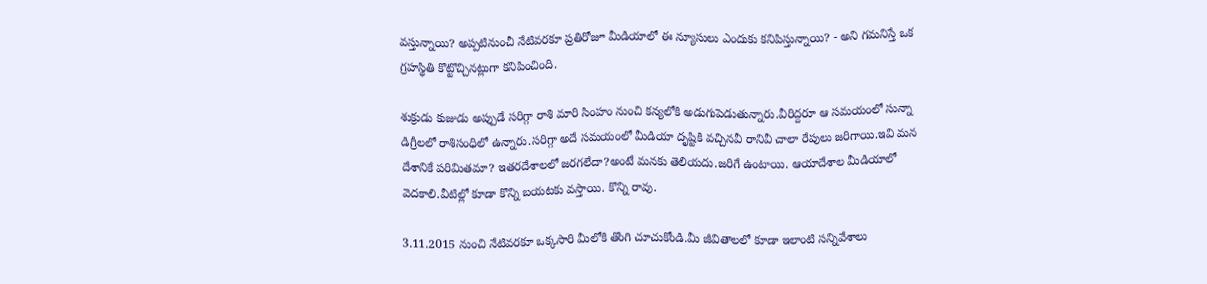వస్తున్నాయి? అప్పటినుంచీ నేటివరకూ ప్రతిరోజూ మీడియాలో ఈ న్యూసులు ఎందుకు కనిపిస్తున్నాయి? - అని గమనిస్తే ఒక గ్రహస్థితి కొట్టొచ్చినట్లుగా కనిపించింది.

శుక్రుడు కుజుడు అప్పుడే సరిగ్గా రాశి మారి సింహం నుంచి కన్యలోకి అడుగుపెడుతున్నారు.వీరిద్దరూ ఆ సమయంలో సున్నా డిగ్రీలలో రాశిసంధిలో ఉన్నారు.సరిగ్గా అదే సమయంలో మీడియా దృష్టికి వచ్చినవీ రానివీ చాలా రేపులు జరిగాయి.ఇవి మన దేశానికే పరిమితమా? ఇతరదేశాలలో జరగలేదా?అంటే మనకు తెలియదు.జరిగే ఉంటాయి. ఆయాదేశాల మీడియాలో వెదకాలి.వీటిల్లో కూడా కొన్ని బయటకు వస్తాయి. కొన్ని రావు.

3.11.2015 నుంచి నేటివరకూ ఒక్కసారి మీలోకి తొంగి చూచుకోండి.మీ జీవితాలలో కూడా ఇలాంటి సన్నివేశాలు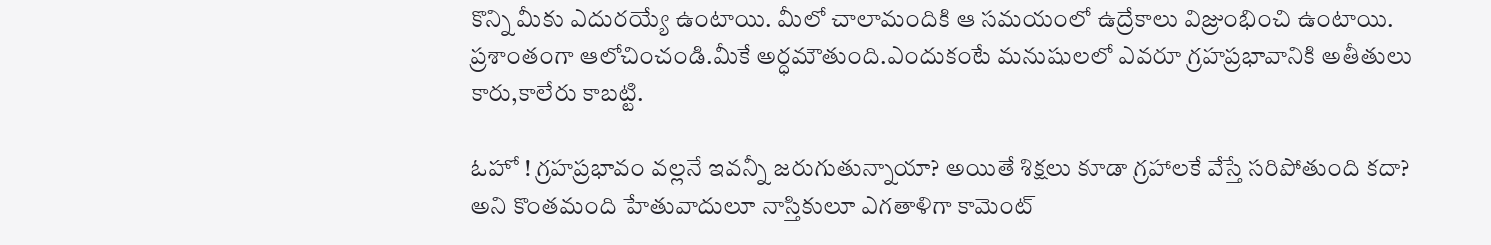కొన్ని మీకు ఎదురయ్యే ఉంటాయి. మీలో చాలామందికి ఆ సమయంలో ఉద్రేకాలు విజ్రుంభించి ఉంటాయి. ప్రశాంతంగా ఆలోచించండి.మీకే అర్ధమౌతుంది.ఎందుకంటే మనుషులలో ఎవరూ గ్రహప్రభావానికి అతీతులు కారు,కాలేరు కాబట్టి.

ఓహో ! గ్రహప్రభావం వల్లనే ఇవన్నీ జరుగుతున్నాయా? అయితే శిక్షలు కూడా గ్రహాలకే వేస్తే సరిపోతుంది కదా? అని కొంతమంది హేతువాదులూ నాస్తికులూ ఎగతాళిగా కామెంట్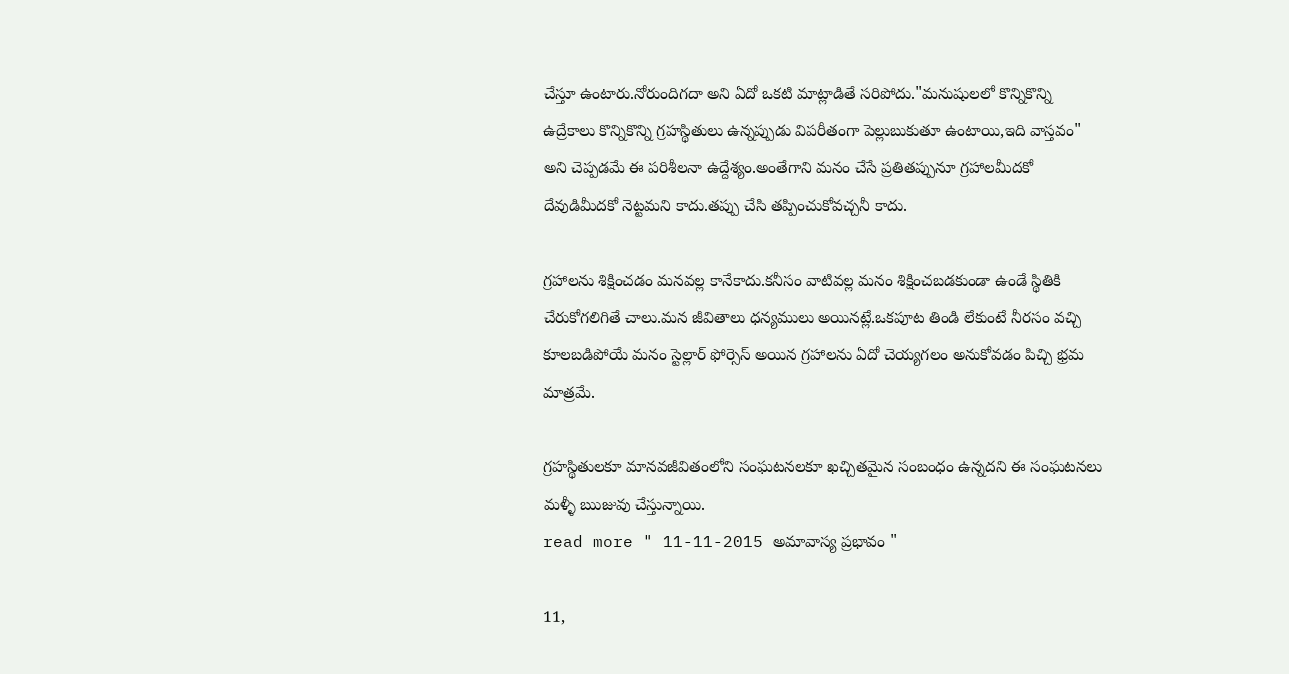చేస్తూ ఉంటారు.నోరుందిగదా అని ఏదో ఒకటి మాట్లాడితే సరిపోదు."మనుషులలో కొన్నికొన్ని ఉద్రేకాలు కొన్నికొన్ని గ్రహస్థితులు ఉన్నప్పుడు విపరీతంగా పెల్లుబుకుతూ ఉంటాయి,ఇది వాస్తవం" అని చెప్పడమే ఈ పరిశీలనా ఉద్దేశ్యం.అంతేగాని మనం చేసే ప్రతితప్పునూ గ్రహాలమీదకో దేవుడిమీదకో నెట్టమని కాదు.తప్పు చేసి తప్పించుకోవచ్చనీ కాదు.

గ్రహాలను శిక్షించడం మనవల్ల కానేకాదు.కనీసం వాటివల్ల మనం శిక్షించబడకుండా ఉండే స్థితికి చేరుకోగలిగితే చాలు.మన జీవితాలు ధన్యములు అయినట్లే.ఒకపూట తిండి లేకుంటే నీరసం వచ్చి కూలబడిపోయే మనం స్టెల్లార్ ఫోర్సెస్ అయిన గ్రహాలను ఏదో చెయ్యగలం అనుకోవడం పిచ్చి భ్రమ మాత్రమే.

గ్రహస్థితులకూ మానవజీవితంలోని సంఘటనలకూ ఖచ్చితమైన సంబంధం ఉన్నదని ఈ సంఘటనలు మళ్ళీ ఋజువు చేస్తున్నాయి.
read more " 11-11-2015 అమావాస్య ప్రభావం "

11,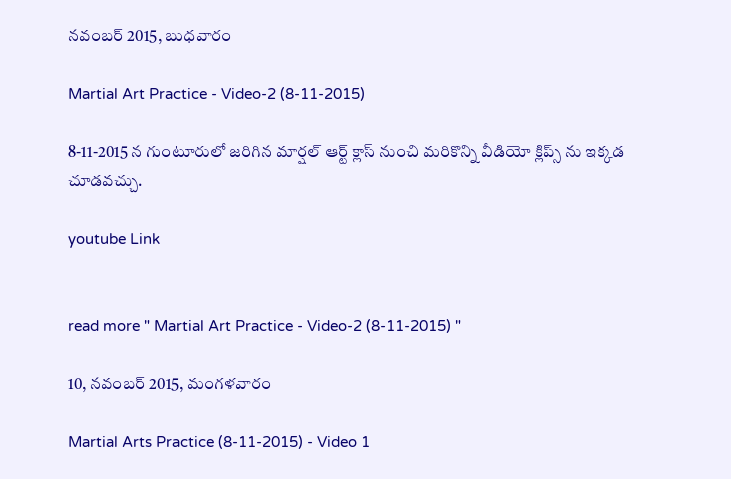నవంబర్ 2015, బుధవారం

Martial Art Practice - Video-2 (8-11-2015)

8-11-2015 న గుంటూరులో జరిగిన మార్షల్ ఆర్ట్ క్లాస్ నుంచి మరికొన్ని వీడియో క్లిప్స్ ను ఇక్కడ చూడవచ్చు.

youtube Link


read more " Martial Art Practice - Video-2 (8-11-2015) "

10, నవంబర్ 2015, మంగళవారం

Martial Arts Practice (8-11-2015) - Video 1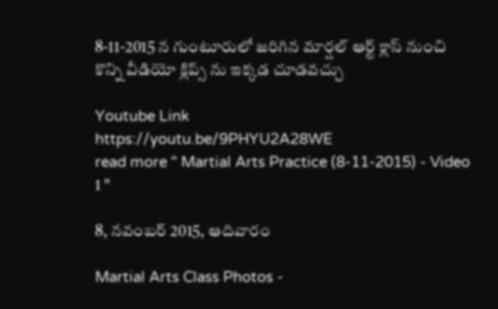8-11-2015 న గుంటూరులో జరిగిన మార్షల్ ఆర్ట్ క్లాస్ నుంచి కొన్ని వీడియో క్లిప్స్ ను ఇక్కడ చూడవచ్చు

Youtube Link
https://youtu.be/9PHYU2A28WE
read more " Martial Arts Practice (8-11-2015) - Video 1 "

8, నవంబర్ 2015, ఆదివారం

Martial Arts Class Photos -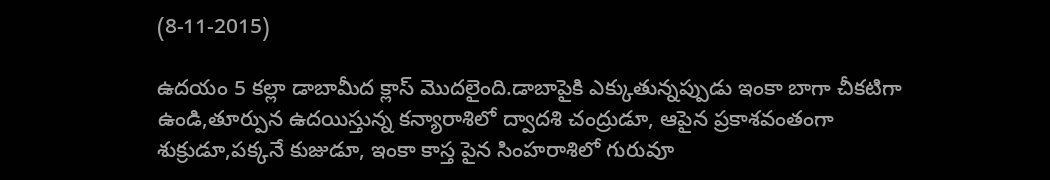(8-11-2015)

ఉదయం 5 కల్లా డాబామీద క్లాస్ మొదలైంది.డాబాపైకి ఎక్కుతున్నప్పుడు ఇంకా బాగా చీకటిగా ఉండి,తూర్పున ఉదయిస్తున్న కన్యారాశిలో ద్వాదశి చంద్రుడూ, ఆపైన ప్రకాశవంతంగా శుక్రుడూ,పక్కనే కుజుడూ, ఇంకా కాస్త పైన సింహరాశిలో గురువూ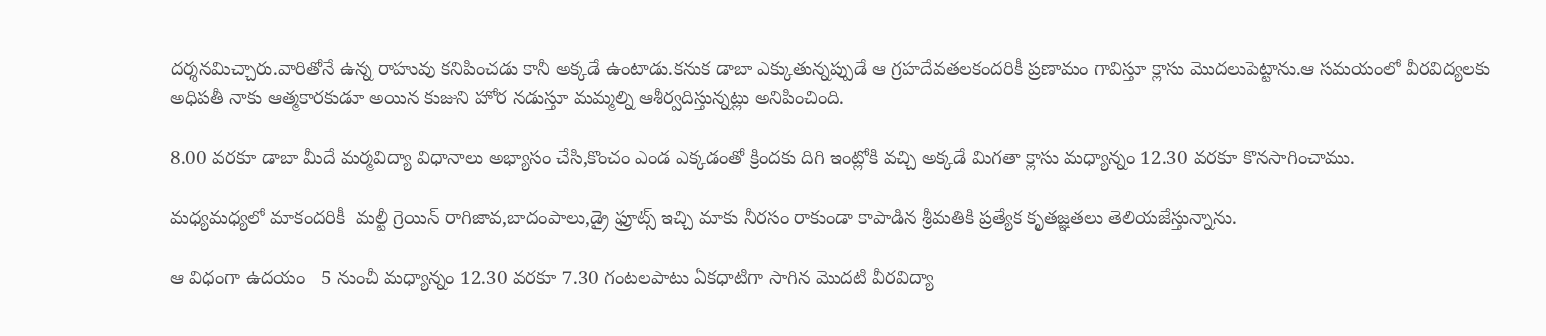దర్శనమిచ్చారు.వారితోనే ఉన్న రాహువు కనిపించడు కానీ అక్కడే ఉంటాడు.కనుక డాబా ఎక్కుతున్నప్పుడే ఆ గ్రహదేవతలకందరికీ ప్రణామం గావిస్తూ క్లాసు మొదలుపెట్టాను.ఆ సమయంలో వీరవిద్యలకు అధిపతీ నాకు ఆత్మకారకుడూ అయిన కుజుని హోర నడుస్తూ మమ్మల్ని ఆశీర్వదిస్తున్నట్లు అనిపించింది.

8.00 వరకూ డాబా మీదే మర్మవిద్యా విధానాలు అభ్యాసం చేసి,కొంచం ఎండ ఎక్కడంతో క్రిందకు దిగి ఇంట్లోకి వచ్చి అక్కడే మిగతా క్లాసు మధ్యాన్నం 12.30 వరకూ కొనసాగించాము.

మధ్యమధ్యలో మాకందరికీ  మల్టీ గ్రెయిన్ రాగిజావ,బాదంపాలు,డ్రై ఫ్రూట్స్ ఇచ్చి మాకు నీరసం రాకుండా కాపాడిన శ్రీమతికి ప్రత్యేక కృతజ్ఞతలు తెలియజేస్తున్నాను.

ఆ విధంగా ఉదయం   5 నుంచీ మధ్యాన్నం 12.30 వరకూ 7.30 గంటలపాటు ఏకధాటిగా సాగిన మొదటి వీరవిద్యా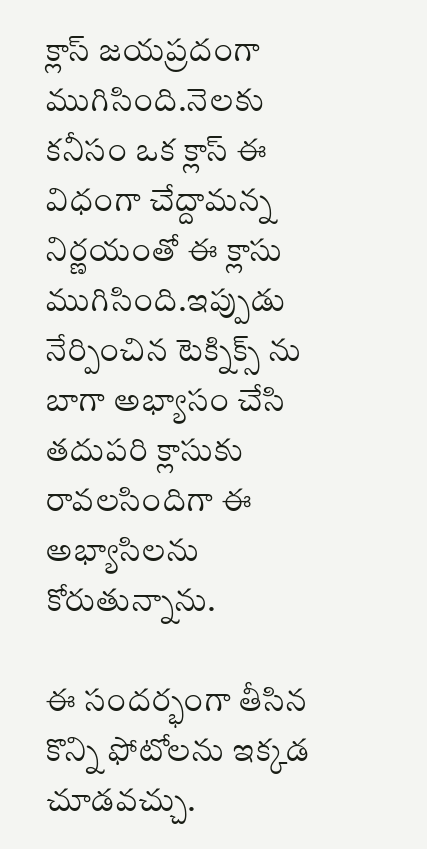క్లాస్ జయప్రదంగా ముగిసింది.నెలకు కనీసం ఒక క్లాస్ ఈ విధంగా చేద్దామన్న నిర్ణయంతో ఈ క్లాసు ముగిసింది.ఇప్పుడు నేర్పించిన టెక్నిక్స్ ను బాగా అభ్యాసం చేసి తదుపరి క్లాసుకు రావలసిందిగా ఈ అభ్యాసిలను కోరుతున్నాను.

ఈ సందర్భంగా తీసిన కొన్ని ఫోటోలను ఇక్కడ చూడవచ్చు.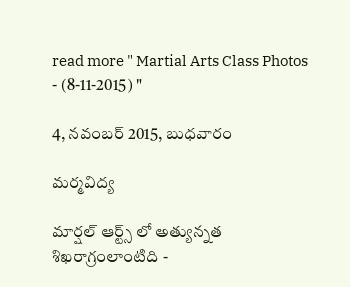read more " Martial Arts Class Photos - (8-11-2015) "

4, నవంబర్ 2015, బుధవారం

మర్మవిద్య

మార్షల్ ఆర్ట్స్ లో అత్యున్నత శిఖరాగ్రంలాంటిది -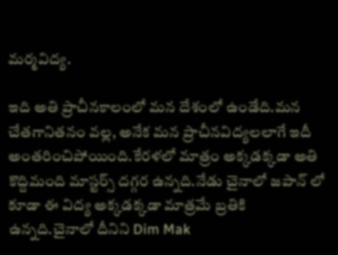మర్మవిద్య.

ఇది అతి ప్రాచీనకాలంలో మన దేశంలో ఉండేది.మన చేతగానితనం వల్ల, అనేక మన ప్రాచీనవిద్యలలాగే ఇదీ అంతరించిపోయింది.కేరళలో మాత్రం అక్కడక్కడా అతి కొద్దిమంది మాస్టర్స్ దగ్గర ఉన్నది.నేడు చైనాలో జపాన్ లో కూడా ఈ విద్య అక్కడక్కడా మాత్రమే బ్రతికి ఉన్నది.చైనాలో దీనిని Dim Mak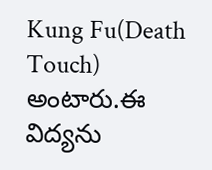Kung Fu(Death Touch) అంటారు.ఈ విద్యను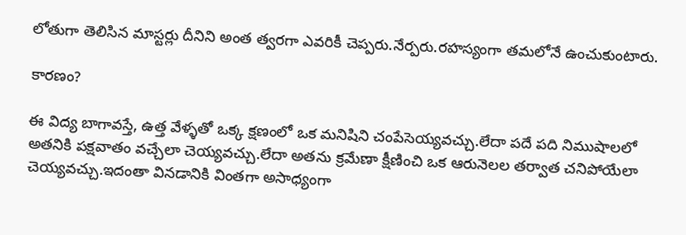లోతుగా తెలిసిన మాస్టర్లు దీనిని అంత త్వరగా ఎవరికీ చెప్పరు.నేర్పరు.రహస్యంగా తమలోనే ఉంచుకుంటారు.

కారణం?

ఈ విద్య బాగావస్తే, ఉత్త వేళ్ళతో ఒక్క క్షణంలో ఒక మనిషిని చంపేసెయ్యవచ్చు.లేదా పదే పది నిముషాలలో అతనికి పక్షవాతం వచ్చేలా చెయ్యవచ్చు.లేదా అతను క్రమేణా క్షీణించి ఒక ఆరునెలల తర్వాత చనిపోయేలా చెయ్యవచ్చు.ఇదంతా వినడానికి వింతగా అసాధ్యంగా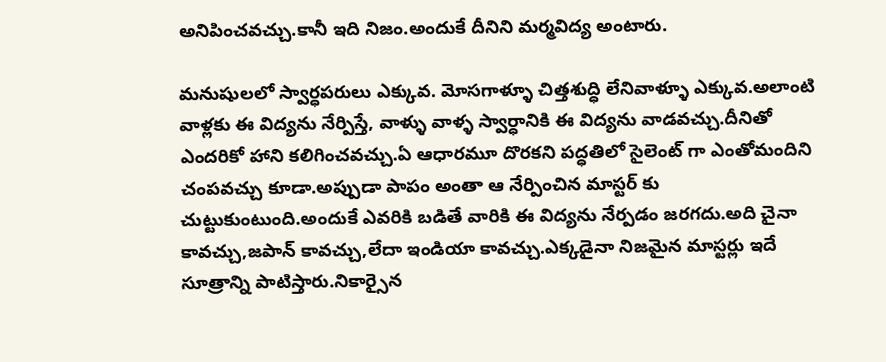అనిపించవచ్చు.కానీ ఇది నిజం.అందుకే దీనిని మర్మవిద్య అంటారు.

మనుషులలో స్వార్ధపరులు ఎక్కువ. మోసగాళ్ళూ చిత్తశుద్ధి లేనివాళ్ళూ ఎక్కువ.అలాంటి వాళ్లకు ఈ విద్యను నేర్పిస్తే, వాళ్ళు వాళ్ళ స్వార్ధానికి ఈ విద్యను వాడవచ్చు.దీనితో ఎందరికో హాని కలిగించవచ్చు.ఏ ఆధారమూ దొరకని పద్ధతిలో సైలెంట్ గా ఎంతోమందిని చంపవచ్చు కూడా.అప్పుడా పాపం అంతా ఆ నేర్పించిన మాస్టర్ కు చుట్టుకుంటుంది.అందుకే ఎవరికి బడితే వారికి ఈ విద్యను నేర్పడం జరగదు.అది చైనా కావచ్చు,జపాన్ కావచ్చు,లేదా ఇండియా కావచ్చు.ఎక్కడైనా నిజమైన మాస్టర్లు ఇదే సూత్రాన్ని పాటిస్తారు.నికార్సైన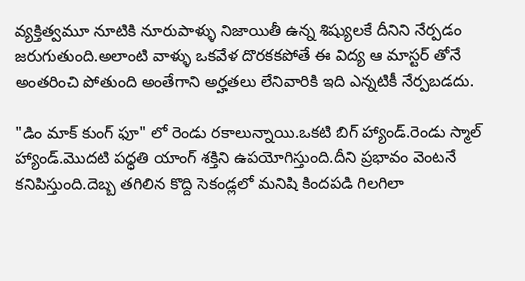వ్యక్తిత్వమూ నూటికి నూరుపాళ్ళు నిజాయితీ ఉన్న శిష్యులకే దీనిని నేర్పడం జరుగుతుంది.అలాంటి వాళ్ళు ఒకవేళ దొరకకపోతే ఈ విద్య ఆ మాస్టర్ తోనే అంతరించి పోతుంది అంతేగాని అర్హతలు లేనివారికి ఇది ఎన్నటికీ నేర్పబడదు.

"డిం మాక్ కుంగ్ ఫూ" లో రెండు రకాలున్నాయి.ఒకటి బిగ్ హ్యాండ్.రెండు స్మాల్ హ్యాండ్.మొదటి పధ్ధతి యాంగ్ శక్తిని ఉపయోగిస్తుంది.దీని ప్రభావం వెంటనే కనిపిస్తుంది.దెబ్బ తగిలిన కొద్ది సెకండ్లలో మనిషి కిందపడి గిలగిలా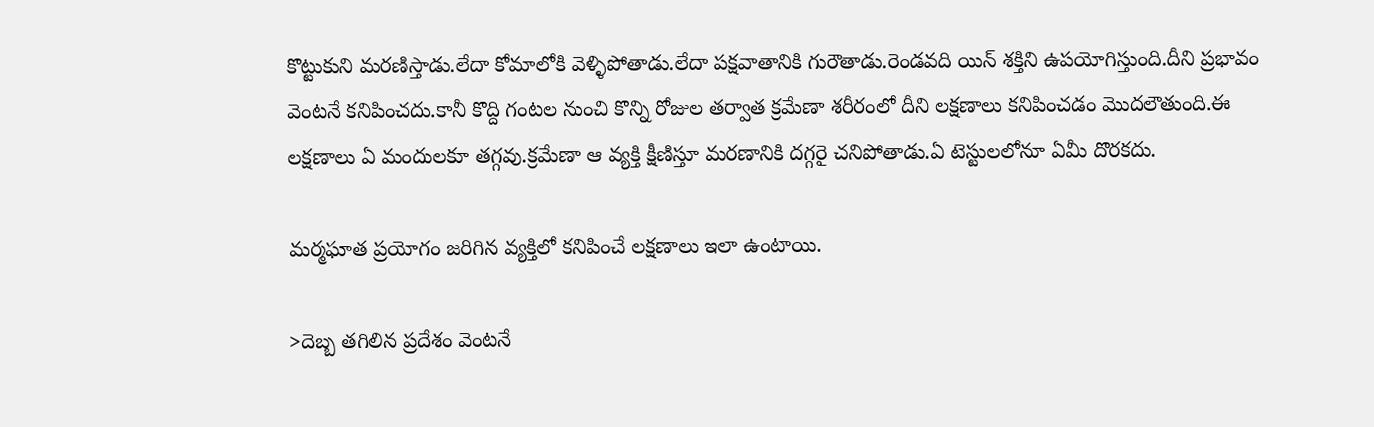కొట్టుకుని మరణిస్తాడు.లేదా కోమాలోకి వెళ్ళిపోతాడు.లేదా పక్షవాతానికి గురౌతాడు.రెండవది యిన్ శక్తిని ఉపయోగిస్తుంది.దీని ప్రభావం వెంటనే కనిపించదు.కానీ కొద్ది గంటల నుంచి కొన్ని రోజుల తర్వాత క్రమేణా శరీరంలో దీని లక్షణాలు కనిపించడం మొదలౌతుంది.ఈ లక్షణాలు ఏ మందులకూ తగ్గవు.క్రమేణా ఆ వ్యక్తి క్షీణిస్తూ మరణానికి దగ్గరై చనిపోతాడు.ఏ టెస్టులలోనూ ఏమీ దొరకదు.

మర్మఘాత ప్రయోగం జరిగిన వ్యక్తిలో కనిపించే లక్షణాలు ఇలా ఉంటాయి.

>దెబ్బ తగిలిన ప్రదేశం వెంటనే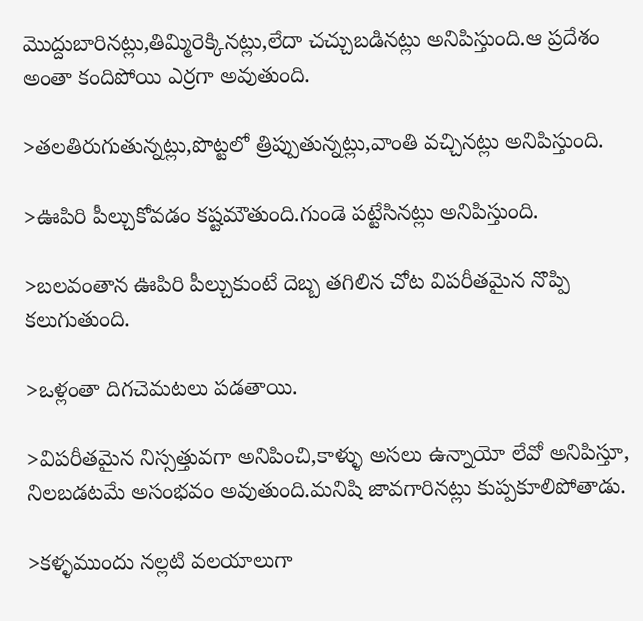మొద్దుబారినట్లు,తిమ్మిరెక్కినట్లు,లేదా చచ్చుబడినట్లు అనిపిస్తుంది.ఆ ప్రదేశం అంతా కందిపోయి ఎర్రగా అవుతుంది.

>తలతిరుగుతున్నట్లు,పొట్టలో త్రిప్పుతున్నట్లు,వాంతి వచ్చినట్లు అనిపిస్తుంది.

>ఊపిరి పీల్చుకోవడం కష్టమౌతుంది.గుండె పట్టేసినట్లు అనిపిస్తుంది.

>బలవంతాన ఊపిరి పీల్చుకుంటే దెబ్బ తగిలిన చోట విపరీతమైన నొప్పి కలుగుతుంది.

>ఒళ్లంతా దిగచెమటలు పడతాయి.

>విపరీతమైన నిస్సత్తువగా అనిపించి,కాళ్ళు అసలు ఉన్నాయో లేవో అనిపిస్తూ, నిలబడటమే అసంభవం అవుతుంది.మనిషి జావగారినట్లు కుప్పకూలిపోతాడు.

>కళ్ళముందు నల్లటి వలయాలుగా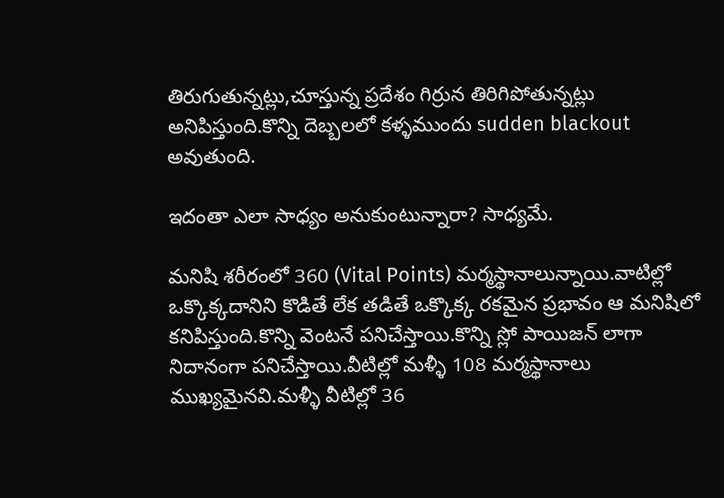తిరుగుతున్నట్లు,చూస్తున్న ప్రదేశం గిర్రున తిరిగిపోతున్నట్లు అనిపిస్తుంది.కొన్ని దెబ్బలలో కళ్ళముందు sudden blackout అవుతుంది.

ఇదంతా ఎలా సాధ్యం అనుకుంటున్నారా? సాధ్యమే.

మనిషి శరీరంలో 360 (Vital Points) మర్మస్థానాలున్నాయి.వాటిల్లో ఒక్కొక్కదానిని కొడితే లేక తడితే ఒక్కొక్క రకమైన ప్రభావం ఆ మనిషిలో కనిపిస్తుంది.కొన్ని వెంటనే పనిచేస్తాయి.కొన్ని స్లో పాయిజన్ లాగా నిదానంగా పనిచేస్తాయి.వీటిల్లో మళ్ళీ 108 మర్మస్థానాలు ముఖ్యమైనవి.మళ్ళీ వీటిల్లో 36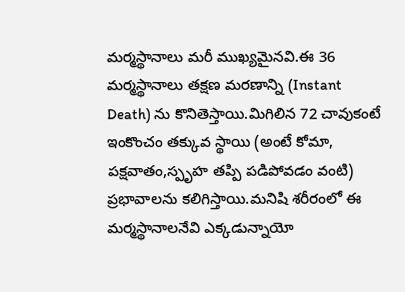మర్మస్థానాలు మరీ ముఖ్యమైనవి.ఈ 36 మర్మస్థానాలు తక్షణ మరణాన్ని (Instant Death) ను కొనితెస్తాయి.మిగిలిన 72 చావుకంటే ఇంకొంచం తక్కువ స్థాయి (అంటే కోమా, పక్షవాతం,స్పృహ తప్పి పడిపోవడం వంటి) ప్రభావాలను కలిగిస్తాయి.మనిషి శరీరంలో ఈ మర్మస్థానాలనేవి ఎక్కడున్నాయో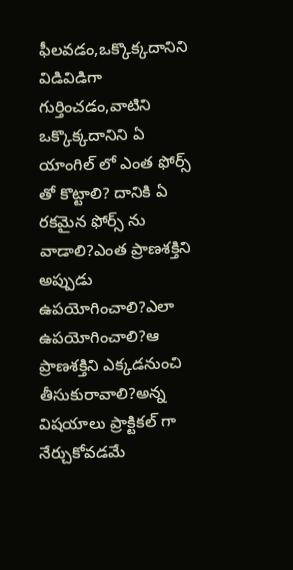ఫీలవడం,ఒక్కొక్కదానిని విడివిడిగా గుర్తించడం,వాటిని ఒక్కొక్కదానిని ఏ యాంగిల్ లో ఎంత ఫోర్స్ తో కొట్టాలి? దానికి ఏ రకమైన ఫోర్స్ ను వాడాలి?ఎంత ప్రాణశక్తిని అప్పుడు ఉపయోగించాలి?ఎలా ఉపయోగించాలి?ఆ ప్రాణశక్తిని ఎక్కడనుంచి తీసుకురావాలి?అన్న విషయాలు ప్రాక్టికల్ గా నేర్చుకోవడమే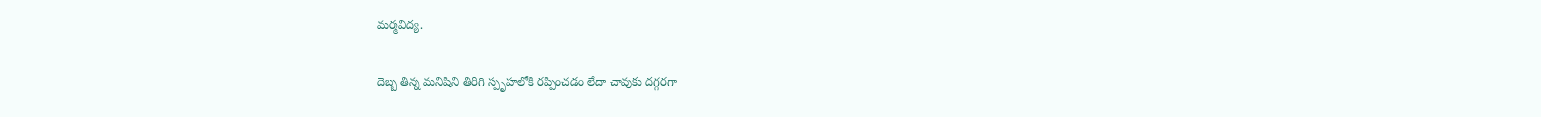మర్మవిద్య.

దెబ్బ తిన్న మనిషిని తిరిగి స్పృహలోకి రప్పించడం లేదా చావుకు దగ్గరగా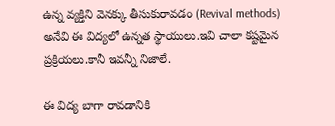ఉన్న వ్యక్తిని వెనక్కు తీసుకురావడం (Revival methods) అనేవి ఈ విద్యలో ఉన్నత స్థాయులు.ఇవి చాలా కష్టమైన ప్రక్రియలు.కానీ ఇవన్నీ నిజాలే.

ఈ విద్య బాగా రావడానికి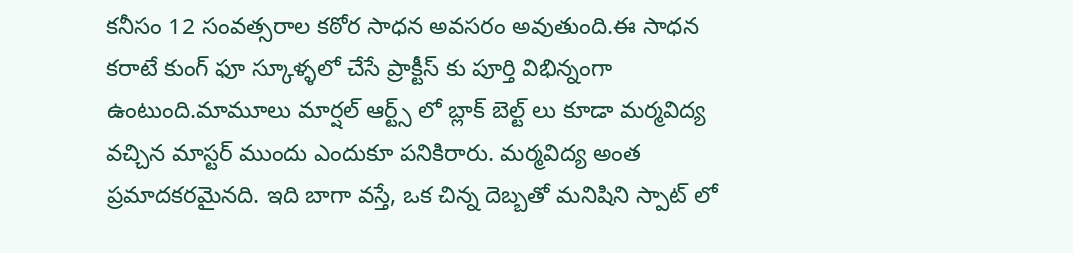కనీసం 12 సంవత్సరాల కఠోర సాధన అవసరం అవుతుంది.ఈ సాధన కరాటే కుంగ్ ఫూ స్కూళ్ళలో చేసే ప్రాక్టీస్ కు పూర్తి విభిన్నంగా ఉంటుంది.మామూలు మార్షల్ ఆర్ట్స్ లో బ్లాక్ బెల్ట్ లు కూడా మర్మవిద్య వచ్చిన మాస్టర్ ముందు ఎందుకూ పనికిరారు. మర్మవిద్య అంత ప్రమాదకరమైనది. ఇది బాగా వస్తే, ఒక చిన్న దెబ్బతో మనిషిని స్పాట్ లో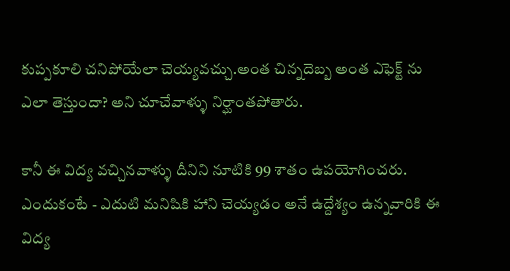కుప్పకూలి చనిపోయేలా చెయ్యవచ్చు.అంత చిన్నదెబ్బ అంత ఎఫెక్ట్ ను ఎలా తెస్తుందా? అని చూచేవాళ్ళు నిర్ఘాంతపోతారు.

కానీ ఈ విద్య వచ్చినవాళ్ళు దీనిని నూటికి 99 శాతం ఉపయోగించరు. ఎందుకంటే - ఎదుటి మనిషికి హాని చెయ్యడం అనే ఉద్దేశ్యం ఉన్నవారికి ఈ విద్య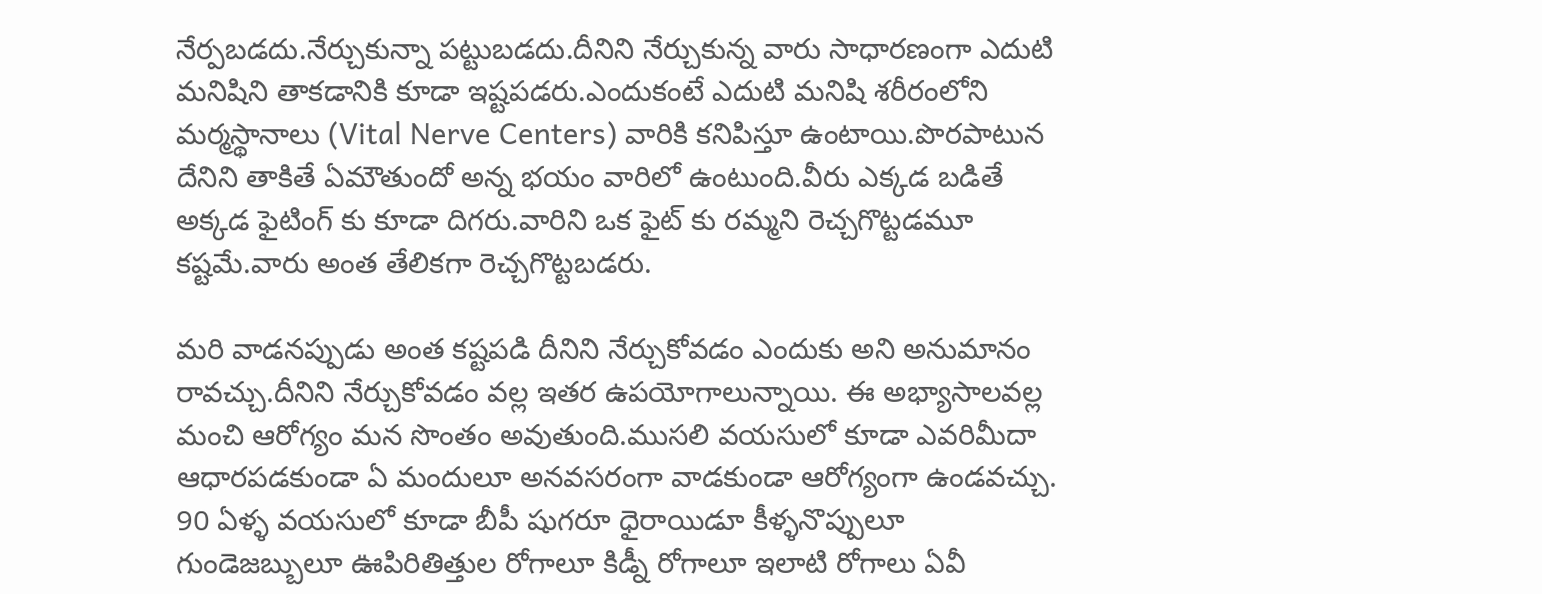నేర్పబడదు.నేర్చుకున్నా పట్టుబడదు.దీనిని నేర్చుకున్న వారు సాధారణంగా ఎదుటి మనిషిని తాకడానికి కూడా ఇష్టపడరు.ఎందుకంటే ఎదుటి మనిషి శరీరంలోని మర్మస్థానాలు (Vital Nerve Centers) వారికి కనిపిస్తూ ఉంటాయి.పొరపాటున దేనిని తాకితే ఏమౌతుందో అన్న భయం వారిలో ఉంటుంది.వీరు ఎక్కడ బడితే అక్కడ ఫైటింగ్ కు కూడా దిగరు.వారిని ఒక ఫైట్ కు రమ్మని రెచ్చగొట్టడమూ కష్టమే.వారు అంత తేలికగా రెచ్చగొట్టబడరు.

మరి వాడనప్పుడు అంత కష్టపడి దీనిని నేర్చుకోవడం ఎందుకు అని అనుమానం రావచ్చు.దీనిని నేర్చుకోవడం వల్ల ఇతర ఉపయోగాలున్నాయి. ఈ అభ్యాసాలవల్ల మంచి ఆరోగ్యం మన సొంతం అవుతుంది.ముసలి వయసులో కూడా ఎవరిమీదా ఆధారపడకుండా ఏ మందులూ అనవసరంగా వాడకుండా ఆరోగ్యంగా ఉండవచ్చు. 90 ఏళ్ళ వయసులో కూడా బీపీ షుగరూ ధైరాయిడూ కీళ్ళనొప్పులూ గుండెజబ్బులూ ఊపిరితిత్తుల రోగాలూ కిడ్నీ రోగాలూ ఇలాటి రోగాలు ఏవీ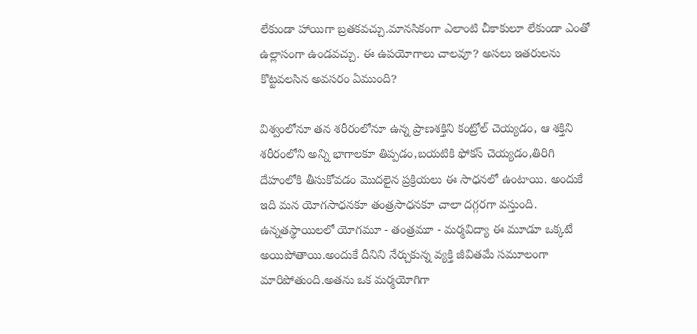లేకుండా హాయిగా బ్రతకవచ్చు.మానసికంగా ఎలాంటి చీకాకులూ లేకుండా ఎంతో ఉల్లాసంగా ఉండవచ్చు. ఈ ఉపయోగాలు చాలవూ? అసలు ఇతరులను కొట్టవలసిన అవసరం ఏముంది?

విశ్వంలోనూ తన శరీరంలోనూ ఉన్న ప్రాణశక్తిని కంట్రోల్ చెయ్యడం, ఆ శక్తిని శరీరంలోని అన్ని భాగాలకూ తిప్పడం,బయటికి ఫోకస్ చెయ్యడం,తిరిగి దేహంలోకి తీసుకోవడం మొదలైన ప్రక్రియలు ఈ సాధనలో ఉంటాయి. అందుకే ఇది మన యోగసాధనకూ తంత్రసాధనకూ చాలా దగ్గరగా వస్తుంది. ఉన్నతస్థాయిలలో యోగమూ - తంత్రమూ - మర్మవిద్యా ఈ మూడూ ఒక్కటే అయిపోతాయి.అందుకే దీనిని నేర్చుకున్న వ్యక్తి జీవితమే సమూలంగా మారిపోతుంది.అతను ఒక మర్మయోగిగా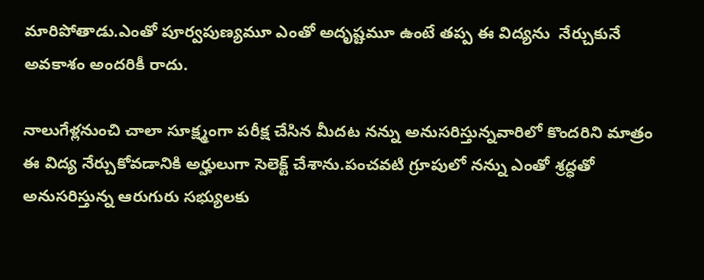మారిపోతాడు.ఎంతో పూర్వపుణ్యమూ ఎంతో అదృష్టమూ ఉంటే తప్ప ఈ విద్యను  నేర్చుకునే అవకాశం అందరికీ రాదు.

నాలుగేళ్లనుంచి చాలా సూక్ష్మంగా పరీక్ష చేసిన మీదట నన్ను అనుసరిస్తున్నవారిలో కొందరిని మాత్రం ఈ విద్య నేర్చుకోవడానికి అర్హులుగా సెలెక్ట్ చేశాను.పంచవటి గ్రూపులో నన్ను ఎంతో శ్రద్ధతో అనుసరిస్తున్న ఆరుగురు సభ్యులకు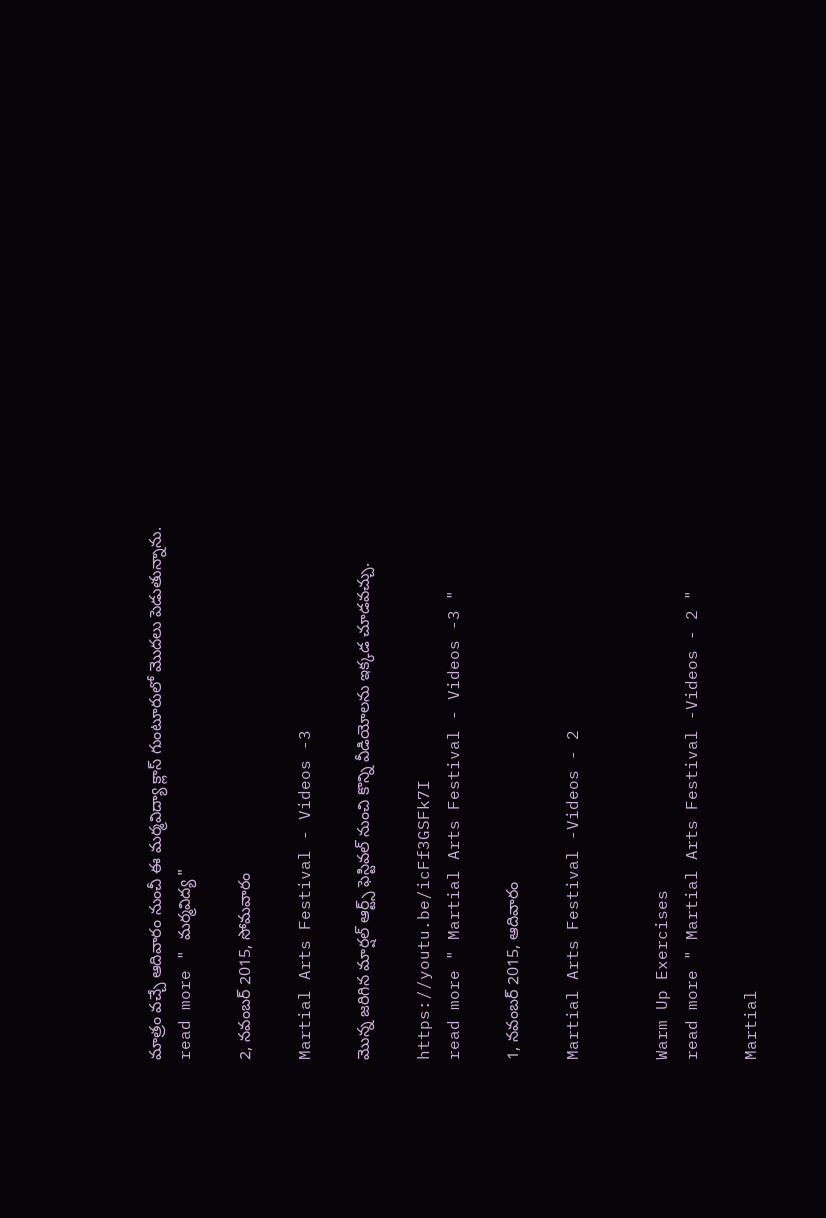మాత్రం వచ్చే ఆదివారం నుంచీ ఈ మర్మవిద్యా క్లాస్ గుంటూరులో మొదలు పెడుతున్నాను.
read more " మర్మవిద్య "

2, నవంబర్ 2015, సోమవారం

Martial Arts Festival - Videos -3

మొన్న జరిగిన మార్షల్ ఆర్ట్స్ ఫెస్టివల్ నుంచి కొన్ని వీడియోలను ఇక్కడ చూడవచ్చు.

https://youtu.be/icFf3GSFk7I
read more " Martial Arts Festival - Videos -3 "

1, నవంబర్ 2015, ఆదివారం

Martial Arts Festival -Videos - 2


Warm Up Exercises
read more " Martial Arts Festival -Videos - 2 "

Martial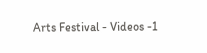Arts Festival - Videos -1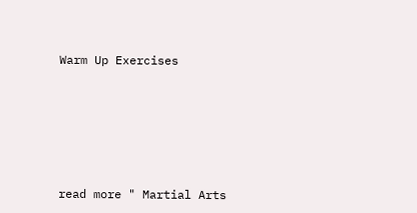Warm Up Exercises






read more " Martial Arts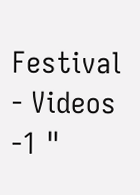Festival - Videos -1 "